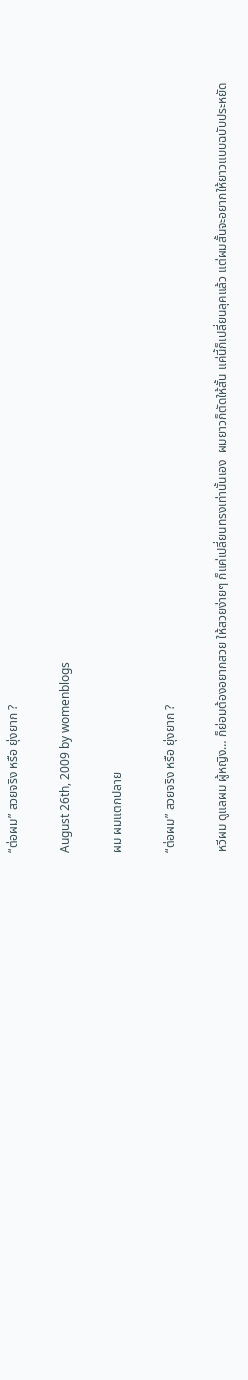“ต่อผม” สวยจริง หรือ ยุ่งยาก ?

August 26th, 2009 by womenblogs

ผม ผมแตกปลาย

“ต่อผม” สวยจริง หรือ ยุ่งยาก ?

หวีผม ดูแลผม ผู้หญิง… ก็ย่อมต้องอยากสวย ให้สวยง่ายๆ ก็แค่เปลี่ยนทรงเท่านั้นเอง  ผมยาวก็ตัดให้สั้น แค่นี้ก็เปลี่ยนลุคแล้ว แต่ผมสั้นจะอยากให้ยาวแบบฉบับประหยัด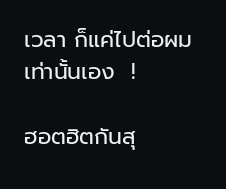เวลา ก็แค่ไปต่อผมเท่านั้นเอง  !

ฮอตฮิตกันสุ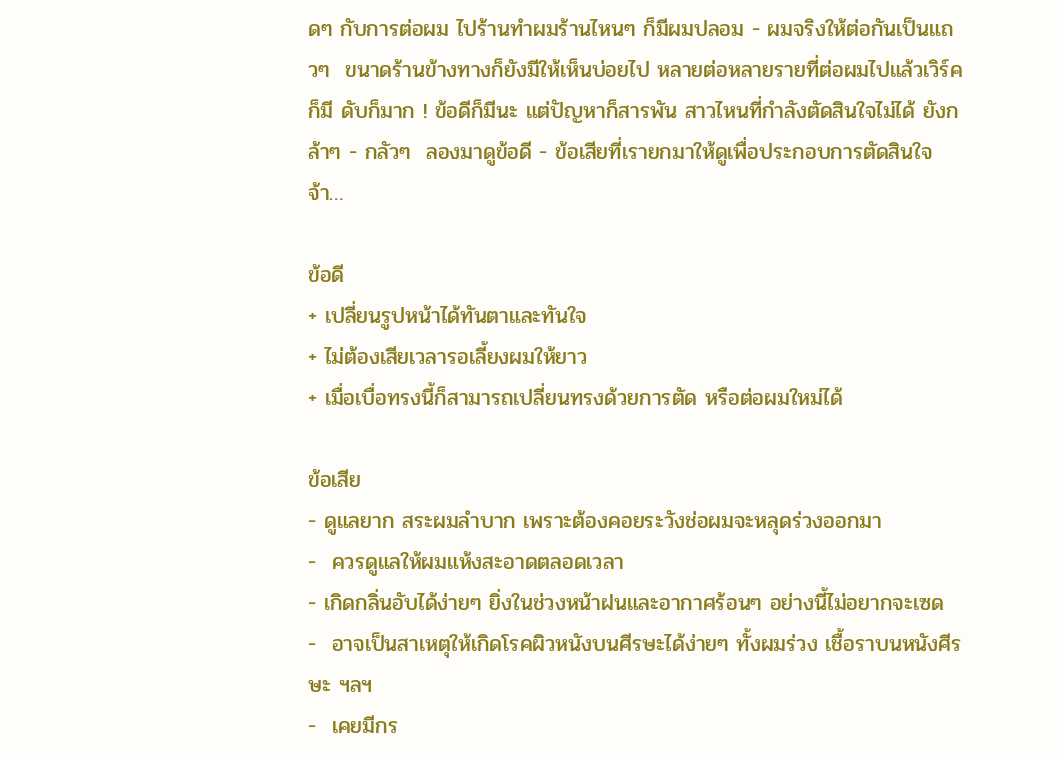ดๆ กับการต่อผม ไปร้านทำผมร้านไหนๆ ก็มีผมปลอม - ผมจริงให้ต่อกันเป็นแถวๆ  ขนาดร้านข้างทางก็ยังมีให้เห็นบ่อยไป หลายต่อหลายรายที่ต่อผมไปแล้วเวิร์คก็มี ดับก็มาก ! ข้อดีก็มีนะ แต่ปัญหาก็สารพัน สาวไหนที่กำลังตัดสินใจไม่ได้ ยังกล้าๆ - กลัวๆ  ลองมาดูข้อดี - ข้อเสียที่เรายกมาให้ดูเพื่อประกอบการตัดสินใจจ้า…

ข้อดี
+ เปลี่ยนรูปหน้าได้ทันตาและทันใจ
+ ไม่ต้องเสียเวลารอเลี้ยงผมให้ยาว
+ เมื่อเบื่อทรงนี้ก็สามารถเปลี่ยนทรงด้วยการตัด หรือต่อผมใหม่ได้

ข้อเสีย
- ดูแลยาก สระผมลำบาก เพราะต้องคอยระวังช่อผมจะหลุดร่วงออกมา
-  ควรดูแลให้ผมแห้งสะอาดตลอดเวลา
- เกิดกลิ่นอับได้ง่ายๆ ยิ่งในช่วงหน้าฝนและอากาศร้อนๆ อย่างนี้ไม่อยากจะเซด
-  อาจเป็นสาเหตุให้เกิดโรคผิวหนังบนศีรษะได้ง่ายๆ ทั้งผมร่วง เชื้อราบนหนังศีรษะ ฯลฯ
-  เคยมีกร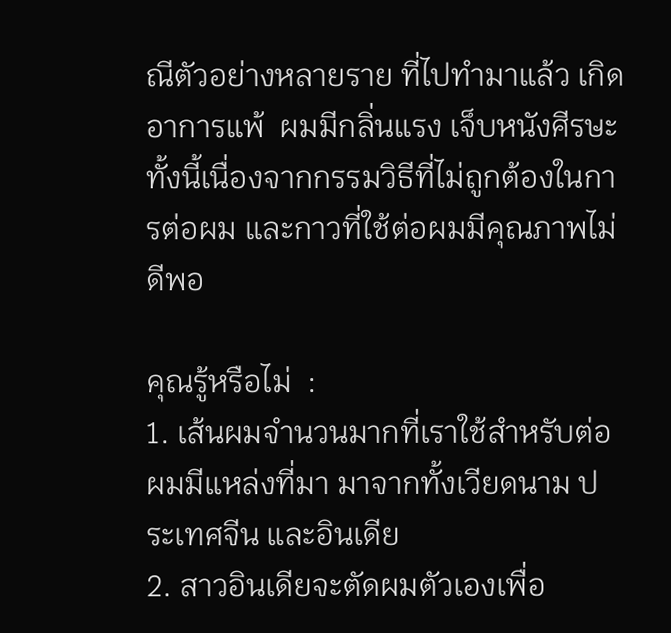ณีตัวอย่างหลายราย ที่ไปทำมาแล้ว เกิดอาการแพ้  ผมมีกลิ่นแรง เจ็บหนังศีรษะ ทั้งนี้เนื่องจากกรรมวิธีที่ไม่ถูกต้องในการต่อผม และกาวที่ใช้ต่อผมมีคุณภาพไม่ดีพอ

คุณรู้หรือไม่  :
1. เส้นผมจำนวนมากที่เราใช้สำหรับต่อผมมีแหล่งที่มา มาจากทั้งเวียดนาม ประเทศจีน และอินเดีย
2. สาวอินเดียจะตัดผมตัวเองเพื่อ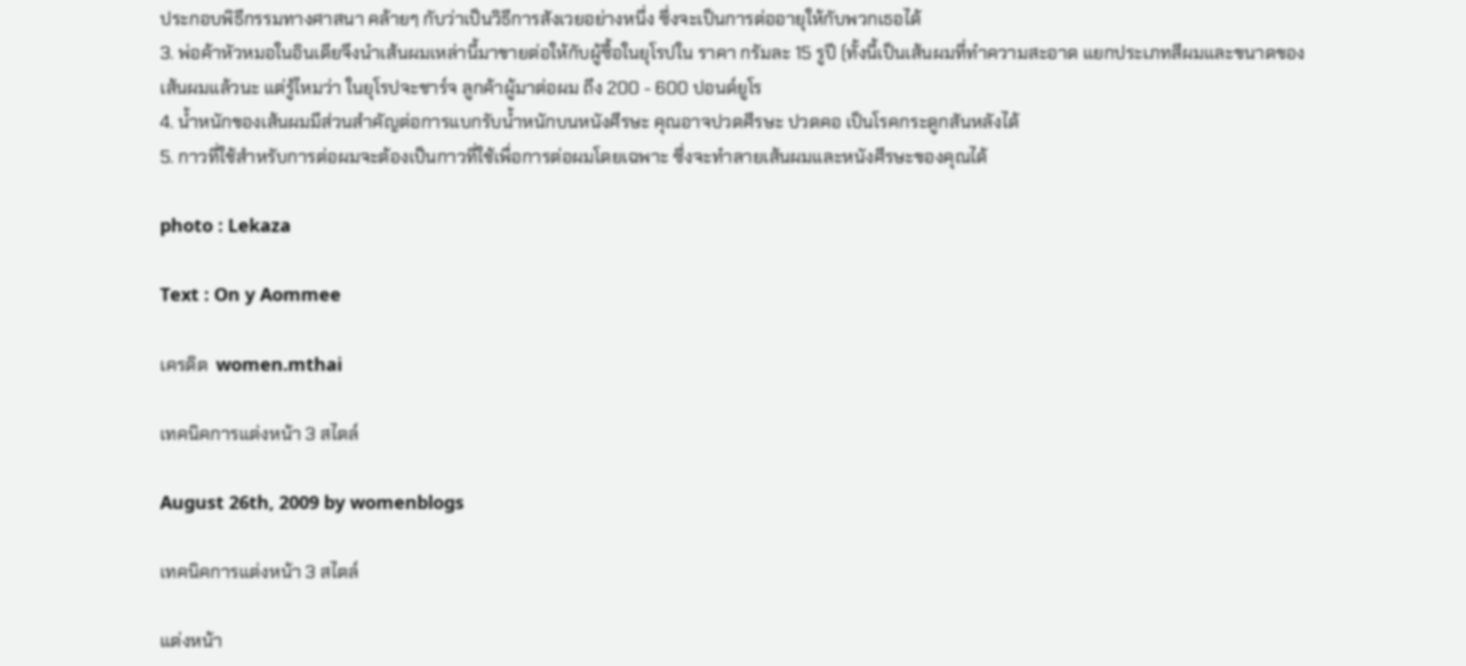ประกอบพิธีกรรมทางศาสนา คล้ายๆ กับว่าเป็นวิธีการสังเวยอย่างหนึ่ง ซึ่งจะเป็นการต่ออายุให้กับพวกเธอได้
3. พ่อค้าหัวหมอในอินเดียจึงนำเส้นผมเหล่านี้มาขายต่อให้กับผู้ซื้อในยุโรปใน ราคา กรัมละ 15 รูปี (ทั้งนี้เป็นเส้นผมที่ทำความสะอาด แยกประเภทสีผมและขนาดของเส้นผมแล้วนะ แต่รู้ไหมว่า ในยุโรปจะชาร์จ ลูกค้าผู้มาต่อผม ถึง 200 - 600 ปอนด์ยูโร
4. น้ำหนักของเส้นผมมีส่วนสำคัญต่อการแบกรับน้ำหนักบนหนังศีรษะ คุณอาจปวดศีรษะ ปวดคอ เป็นโรคกระดูกสันหลังได้
5. กาวที่ใช้สำหรับการต่อผมจะต้องเป็นกาวที่ใช้เพื่อการต่อผมโดยเฉพาะ ซึ่งจะทำลายเส้นผมและหนังศีรษะของคุณได้

photo : Lekaza

Text : On y Aommee

เครดิต  women.mthai

เทคนิคการแต่งหน้า 3 สไตล์

August 26th, 2009 by womenblogs

เทคนิคการแต่งหน้า 3 สไตล์

แต่งหน้า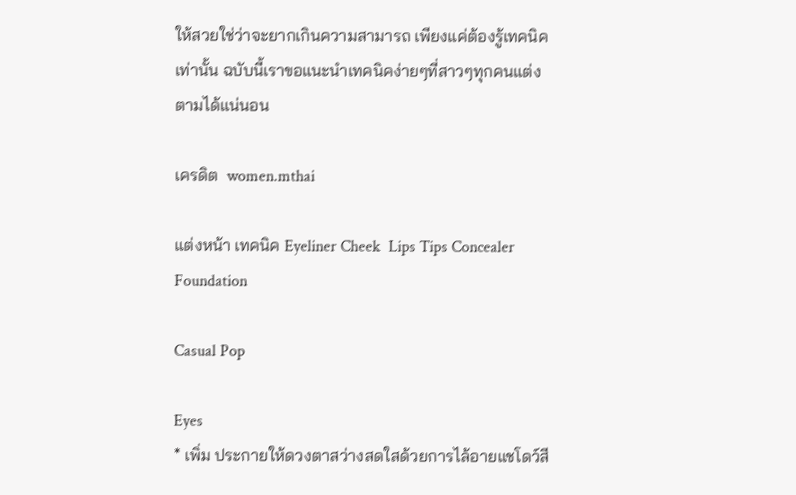ให้สวยใช่ว่าจะยากเกินความสามารถ เพียงแค่ต้องรู้เทคนิคเท่านั้น ฉบับนี้เราขอแนะนำเทคนิคง่ายๆที่สาวๆทุกคนแต่งตามได้แน่นอน

เครดิต  women.mthai

แต่งหน้า เทคนิค Eyeliner Cheek  Lips Tips Concealer Foundation

Casual Pop

Eyes
* เพิ่ม ประกายให้ดวงตาสว่างสดใสด้วยการไล้อายแชโดว์สี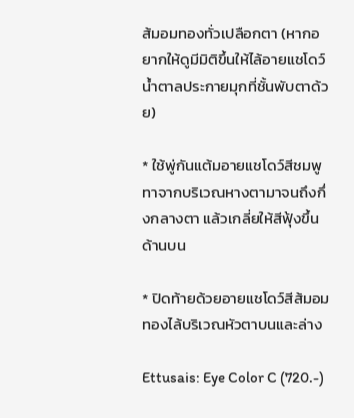ส้มอมทองทั่วเปลือกตา (หากอยากให้ดูมีมิติขึ้นให้ไล้อายแชโดว์น้ำตาลประกายมุกที่ชั้นพับตาด้วย)

* ใช้พู่กันแต้มอายแชโดว์สีชมพูทาจากบริเวณหางตามาจนถึงกึ่งกลางตา แล้วเกลี่ยให้สีฟุ้งขึ้นด้านบน

* ปิดท้ายด้วยอายแชโดว์สีส้มอมทองไล้บริเวณหัวตาบนและล่าง

Ettusais: Eye Color C (720.-)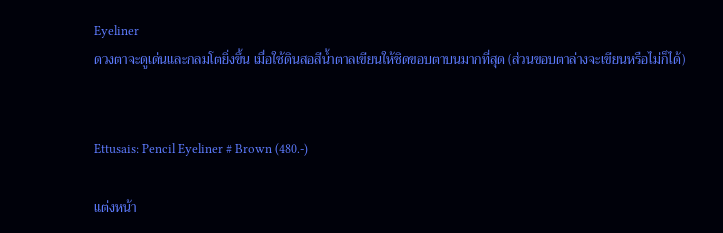Eyeliner
ดวงตาจะดูเด่นและกลมโตยิ่งขึ้น เมื่อใช้ดินสอสีน้ำตาลเขียนให้ชิดขอบตาบนมากที่สุด (ส่วนขอบตาล่างจะเขียนหรือไม่ก็ได้)


Ettusais: Pencil Eyeliner # Brown (480.-)

แต่งหน้า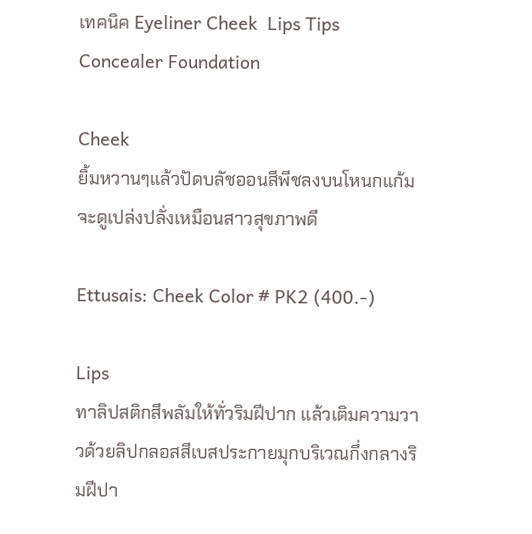เทคนิค Eyeliner Cheek  Lips Tips Concealer Foundation

Cheek
ยิ้มหวานๆแล้วปัดบลัชออนสีพีชลงบนโหนกแก้ม จะดูเปล่งปลั่งเหมือนสาวสุขภาพดี

Ettusais: Cheek Color # PK2 (400.-)

Lips
ทาลิปสติกสีพลัมให้ทั่วริมฝีปาก แล้วเติมความวาวด้วยลิปกลอสสีเบสประกายมุกบริเวณกึ่งกลางริมฝีปา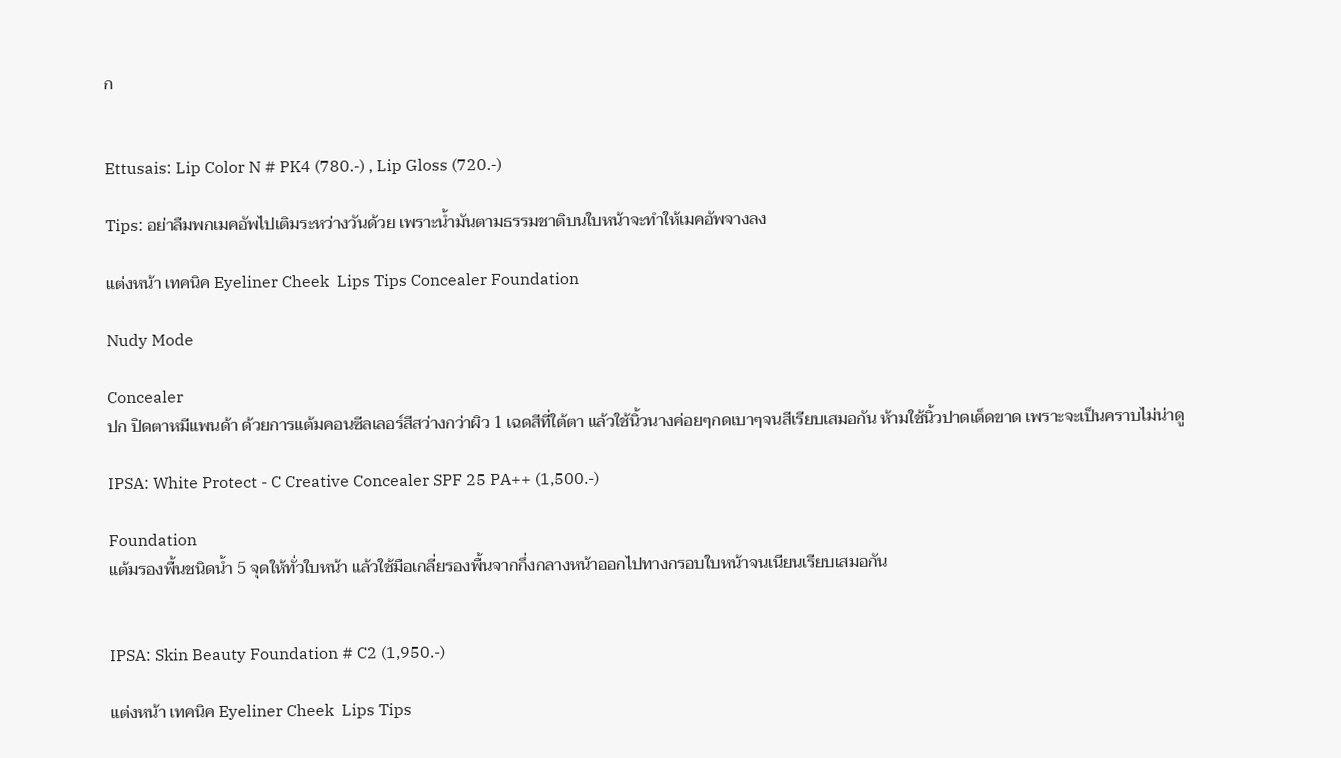ก


Ettusais: Lip Color N # PK4 (780.-) , Lip Gloss (720.-)

Tips: อย่าลืมพกเมคอัพไปเติมระหว่างวันด้วย เพราะน้ำมันตามธรรมชาติบนใบหน้าจะทำให้เมคอัพจางลง

แต่งหน้า เทคนิค Eyeliner Cheek  Lips Tips Concealer Foundation

Nudy Mode

Concealer
ปก ปิดตาหมีแพนด้า ด้วยการแต้มคอนซีลเลอร์สีสว่างกว่าผิว 1 เฉดสีที่ใต้ตา แล้วใช้นิ้วนางค่อยๆกดเบาๆจนสีเรียบเสมอกัน ห้ามใช้นิ้วปาดเด็ดขาด เพราะจะเป็นคราบไม่น่าดู

IPSA: White Protect - C Creative Concealer SPF 25 PA++ (1,500.-)

Foundation
แต้มรองพื้นชนิดน้ำ 5 จุดให้ทั่วใบหน้า แล้วใช้มือเกลี่ยรองพื้นจากกึ่งกลางหน้าออกไปทางกรอบใบหน้าจนเนียนเรียบเสมอกัน


IPSA: Skin Beauty Foundation # C2 (1,950.-)

แต่งหน้า เทคนิค Eyeliner Cheek  Lips Tips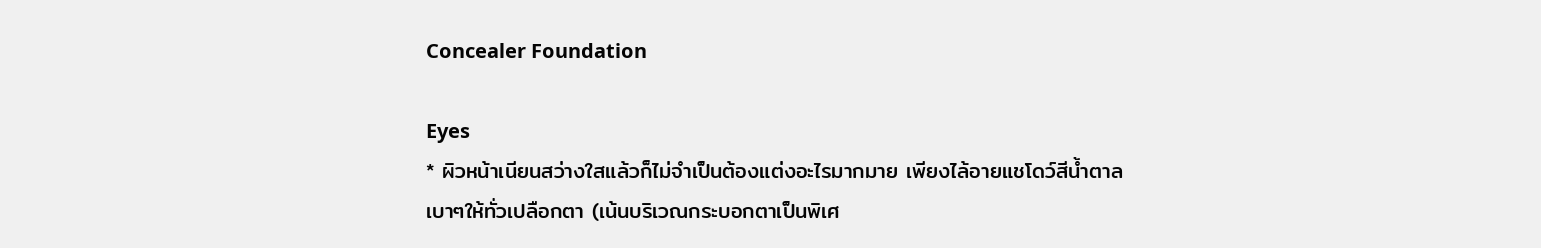Concealer Foundation

Eyes
* ผิวหน้าเนียนสว่างใสแล้วก็ไม่จำเป็นต้องแต่งอะไรมากมาย เพียงไล้อายแชโดว์สีน้ำตาลเบาๆให้ทั่วเปลือกตา (เน้นบริเวณกระบอกตาเป็นพิเศ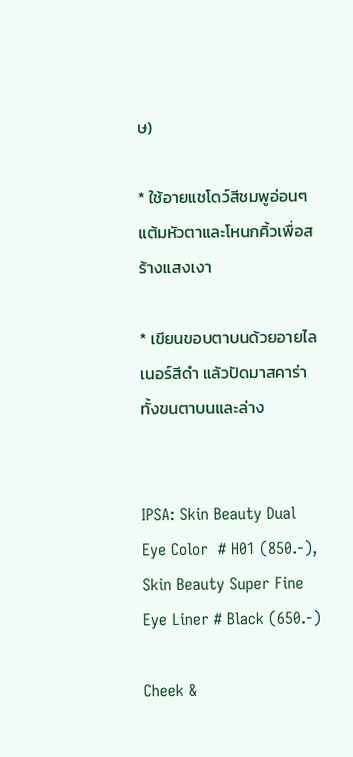ษ)

* ใช้อายแชโดว์สีชมพูอ่อนๆแต้มหัวตาและโหนกคิ้วเพื่อสร้างแสงเงา

* เขียนขอบตาบนด้วยอายไลเนอร์สีดำ แล้วปัดมาสคาร่าทั้งขนตาบนและล่าง


IPSA: Skin Beauty Dual Eye Color  # H01 (850.-), Skin Beauty Super Fine Eye Liner # Black (650.-)

Cheek &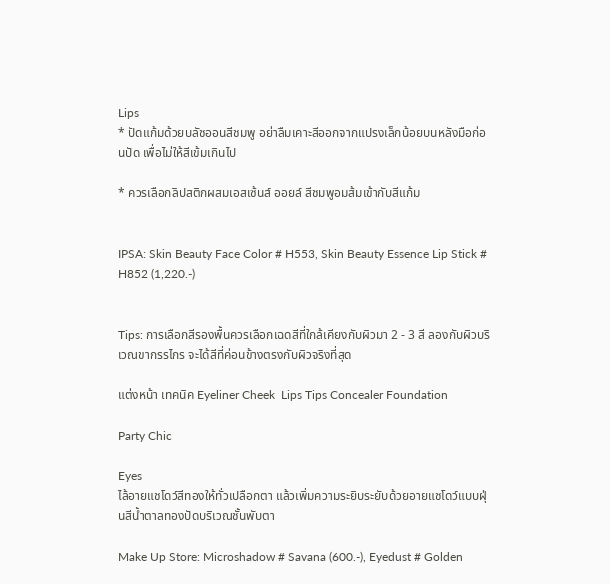Lips
* ปัดแก้มด้วยบลัชออนสีชมพู อย่าลืมเคาะสีออกจากแปรงเล็กน้อยบนหลังมือก่อนปัด เพื่อไม่ให้สีเข้มเกินไป

* ควรเลือกลิปสติกผสมเอสเซ้นส์ ออยล์ สีชมพูอมส้มเข้ากับสีแก้ม


IPSA: Skin Beauty Face Color # H553, Skin Beauty Essence Lip Stick # H852 (1,220.-)


Tips: การเลือกสีรองพื้นควรเลือกเฉดสีที่ใกล้เคียงกับผิวมา 2 - 3 สี ลองกับผิวบริเวณขากรรไกร จะได้สีที่ค่อนข้างตรงกับผิวจริงที่สุด

แต่งหน้า เทคนิค Eyeliner Cheek  Lips Tips Concealer Foundation

Party Chic

Eyes
ไล้อายแชโดว์สีทองให้ทั่วเปลือกตา แล้วเพิ่มความระยิบระยับด้วยอายแชโดว์แบบฝุ่นสีน้ำตาลทองปัดบริเวณชั้นพับตา

Make Up Store: Microshadow # Savana (600.-), Eyedust # Golden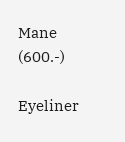Mane (600.-)

Eyeliner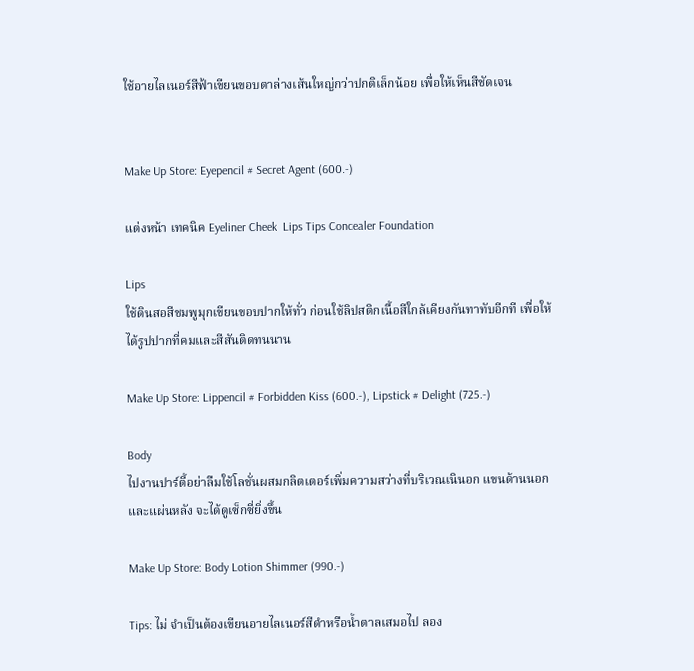ใช้อายไลเนอร์สีฟ้าเขียนขอบตาล่างเส้นใหญ่กว่าปกติเล็กน้อย เพื่อให้เห็นสีชัดเจน


Make Up Store: Eyepencil # Secret Agent (600.-)

แต่งหน้า เทคนิค Eyeliner Cheek  Lips Tips Concealer Foundation

Lips
ใช้ดินสอสีชมพูมุกเขียนขอบปากให้ทั่ว ก่อนใช้ลิปสติกเนื้อสีใกล้เคียงกันทาทับอีกที เพื่อให้ได้รูปปากที่คมและสีสันติดทนนาน

Make Up Store: Lippencil # Forbidden Kiss (600.-), Lipstick # Delight (725.-)

Body
ไปงานปาร์ตี้อย่าลืมใช้โลชั่นผสมกลิตเตอร์เพิ่มความสว่างที่บริเวณเนินอก แขนด้านนอก และแผ่นหลัง จะได้ดูเซ็กซี่ยิ่งขึ้น

Make Up Store: Body Lotion Shimmer (990.-)

Tips: ไม่ จำเป็นต้องเขียนอายไลเนอร์สีดำหรือน้ำตาลเสมอไป ลอง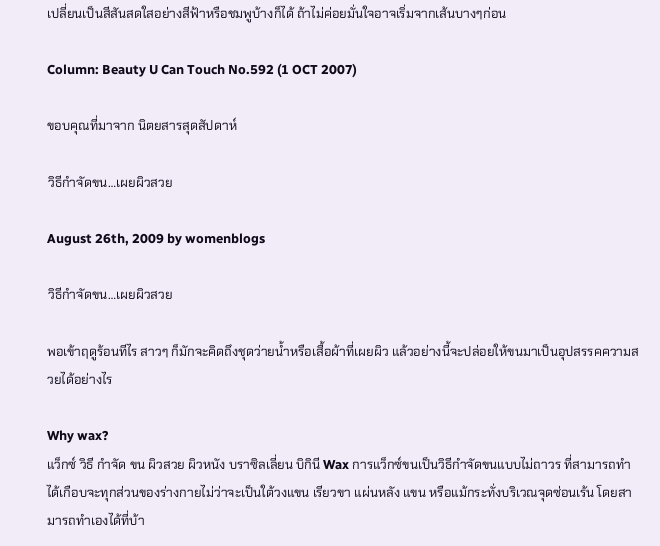เปลี่ยนเป็นสีสันสดใสอย่างสีฟ้าหรือชมพูบ้างก็ได้ ถ้าไม่ค่อยมั่นใจอาจเริ่มจากเส้นบางๆก่อน

Column: Beauty U Can Touch No.592 (1 OCT 2007)

ขอบคุณที่มาจาก นิตยสารสุดสัปดาห์

วิธีกำจัดขน…เผยผิวสวย

August 26th, 2009 by womenblogs

วิธีกำจัดขน…เผยผิวสวย

พอเข้าฤดูร้อนทีไร สาวๆ ก็มักจะคิดถึงชุดว่ายน้ำหรือเสื้อผ้าที่เผยผิว แล้วอย่างนี้จะปล่อยให้ขนมาเป็นอุปสรรคความสวยได้อย่างไร

Why wax?
แว็กซ์ วิธี กำจัด ขน ผิวสวย ผิวหนัง บราซิลเลี่ยน บิกินี Wax การแว็กซ์ขนเป็นวิธีกำจัดขนแบบไม่ถาวร ที่สามารถทำได้เกือบจะทุกส่วนของร่างกายไม่ว่าจะเป็นใต้วงแขน เรียวขา แผ่นหลัง แขน หรือแม้กระทั่งบริเวณจุดซ่อนเร้น โดยสามารถทำเองได้ที่บ้า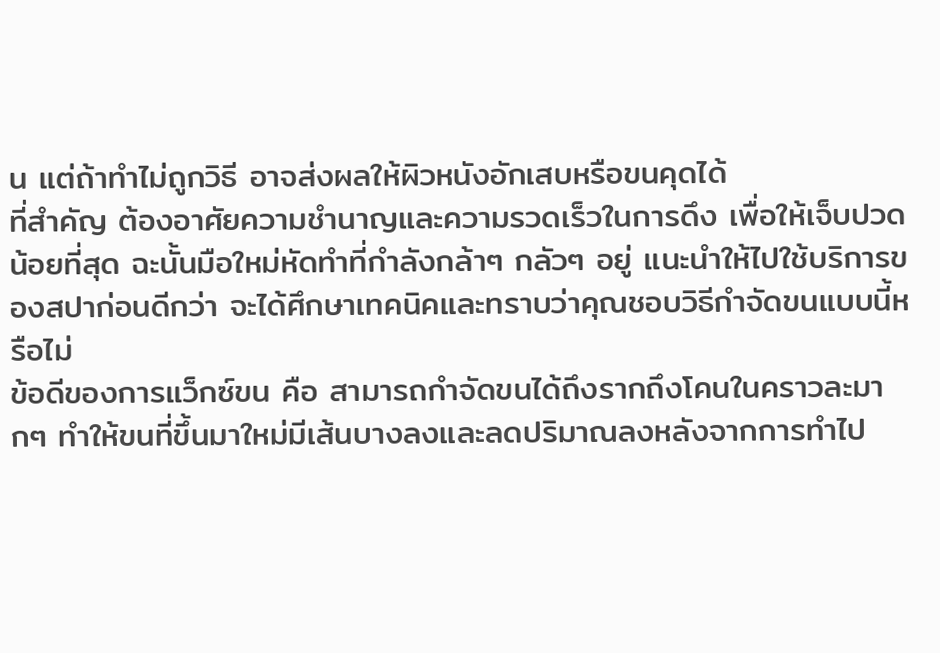น แต่ถ้าทำไม่ถูกวิธี อาจส่งผลให้ผิวหนังอักเสบหรือขนคุดได้
ที่สำคัญ ต้องอาศัยความชำนาญและความรวดเร็วในการดึง เพื่อให้เจ็บปวดน้อยที่สุด ฉะนั้นมือใหม่หัดทำที่กำลังกล้าๆ กลัวๆ อยู่ แนะนำให้ไปใช้บริการของสปาก่อนดีกว่า จะได้ศึกษาเทคนิคและทราบว่าคุณชอบวิธีกำจัดขนแบบนี้หรือไม่
ข้อดีของการแว็กซ์ขน คือ สามารถกำจัดขนได้ถึงรากถึงโคนในคราวละมากๆ ทำให้ขนที่ขึ้นมาใหม่มีเส้นบางลงและลดปริมาณลงหลังจากการทำไป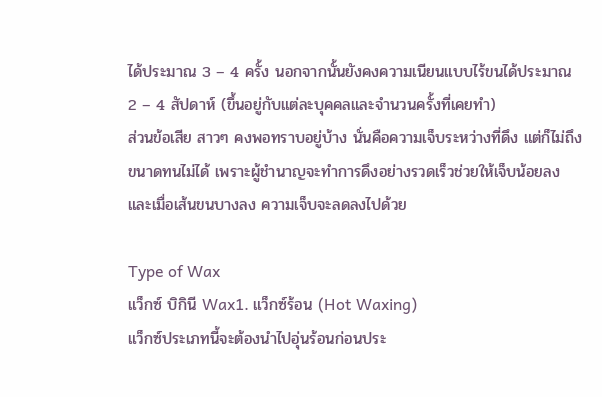ได้ประมาณ 3 – 4 ครั้ง นอกจากนั้นยังคงความเนียนแบบไร้ขนได้ประมาณ 2 – 4 สัปดาห์ (ขึ้นอยู่กับแต่ละบุคคลและจำนวนครั้งที่เคยทำ)
ส่วนข้อเสีย สาวๆ คงพอทราบอยู่บ้าง นั่นคือความเจ็บระหว่างที่ดึง แต่ก็ไม่ถึงขนาดทนไม่ได้ เพราะผู้ชำนาญจะทำการดึงอย่างรวดเร็วช่วยให้เจ็บน้อยลง และเมื่อเส้นขนบางลง ความเจ็บจะลดลงไปด้วย

Type of Wax
แว็กซ์ บิกินี Wax1. แว็กซ์ร้อน (Hot Waxing)
แว็กซ์ประเภทนี้จะต้องนำไปอุ่นร้อนก่อนประ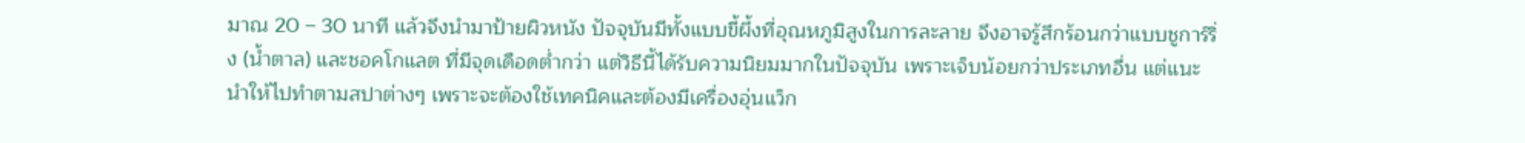มาณ 20 – 30 นาที แล้วจึงนำมาป้ายผิวหนัง ปัจจุบันมีทั้งแบบขี้ผึ้งที่อุณหภูมิสูงในการละลาย จึงอาจรู้สึกร้อนกว่าแบบชูการ์ริ่ง (น้ำตาล) และชอคโกแลต ที่มีจุดเดือดต่ำกว่า แต่วิธีนี้ได้รับความนิยมมากในปัจจุบัน เพราะเจ็บน้อยกว่าประเภทอื่น แต่แนะนำให้ไปทำตามสปาต่างๆ เพราะจะต้องใช้เทคนิคและต้องมีเครื่องอุ่นแว็ก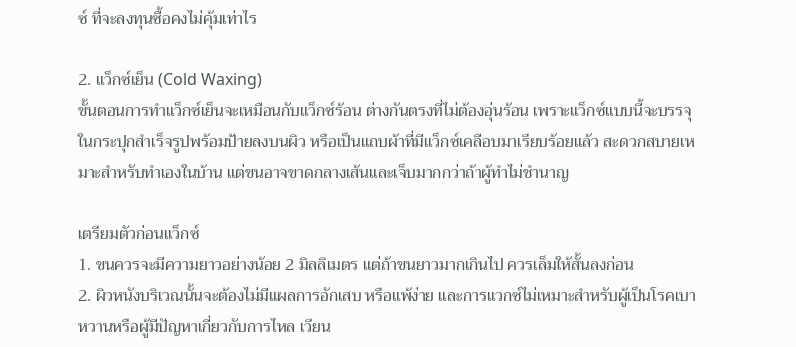ซ์ ที่จะลงทุนซื้อคงไม่คุ้มเท่าไร

2. แว็กซ์เย็น (Cold Waxing)
ขั้นตอนการทำแว็กซ์เย็นจะเหมือนกับแว็กซ์ร้อน ต่างกันตรงที่ไม่ต้องอุ่นร้อน เพราะแว็กซ์แบบนี้จะบรรจุในกระปุกสำเร็จรูปพร้อมป้ายลงบนผิว หรือเป็นแถบผ้าที่มีแว็กซ์เคลือบมาเรียบร้อยแล้ว สะดวกสบายเหมาะสำหรับทำเองในบ้าน แต่ขนอาจขาดกลางเส้นและเจ็บมากกว่าถ้าผู้ทำไม่ชำนาญ

เตรียมตัวก่อนแว็กซ์
1. ขนควรจะมีความยาวอย่างน้อย 2 มิลลิเมตร แต่ถ้าขนยาวมากเกินไป ควรเล็มให้สั้นลงก่อน
2. ผิวหนังบริเวณนั้นจะต้องไม่มีแผลการอักเสบ หรือแพ้ง่าย และการแวกซ์ไม่เหมาะสำหรับผู้เป็นโรคเบาหวานหรือผู้มีปัญหาเกี่ยวกับการไหล เวียน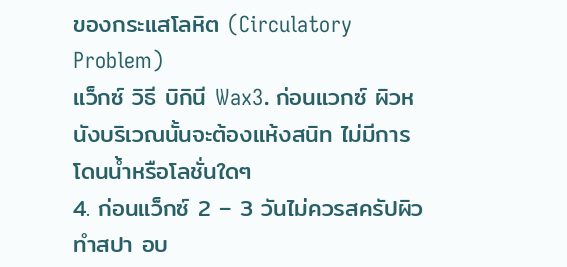ของกระแสโลหิต (Circulatory Problem)
แว็กซ์ วิธี บิกินี Wax3. ก่อนแวกซ์ ผิวหนังบริเวณนั้นจะต้องแห้งสนิท ไม่มีการโดนน้ำหรือโลชั่นใดๆ
4. ก่อนแว็กซ์ 2 – 3 วันไม่ควรสครัปผิว ทำสปา อบ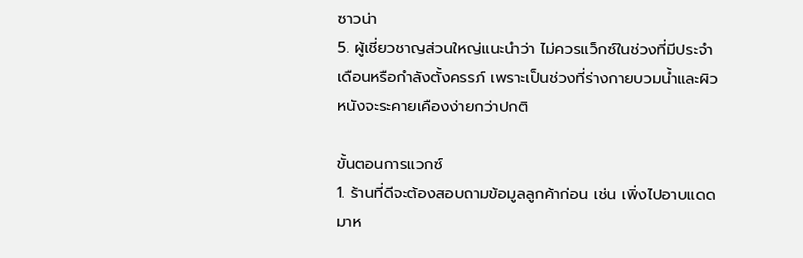ซาวน่า
5. ผู้เชี่ยวชาญส่วนใหญ่แนะนำว่า ไม่ควรแว็กซ์ในช่วงที่มีประจำเดือนหรือกำลังตั้งครรภ์ เพราะเป็นช่วงที่ร่างกายบวมน้ำและผิวหนังจะระคายเคืองง่ายกว่าปกติ

ขั้นตอนการแวกซ์
1. ร้านที่ดีจะต้องสอบถามข้อมูลลูกค้าก่อน เช่น เพิ่งไปอาบแดดมาห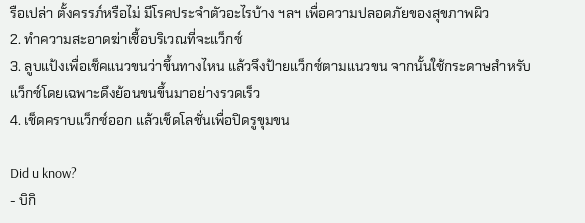รือเปล่า ตั้งครรภ์หรือไม่ มีโรคประจำตัวอะไรบ้าง ฯลฯ เพื่อความปลอดภัยของสุขภาพผิว
2. ทำความสะอาดฆ่าเชื้อบริเวณที่จะแว็กซ์
3. ลูบแป้งเพื่อเช็คแนวขนว่าขึ้นทางไหน แล้วจึงป้ายแว็กซ์ตามแนวขน จากนั้นใช้กระดาษสำหรับแว็กซ์โดยเฉพาะดึงย้อนขนขึ้นมาอย่างรวดเร็ว
4. เช็ดคราบแว็กซ์ออก แล้วเช็ดโลชั่นเพื่อปิดรูขุมขน

Did u know?
- บิกิ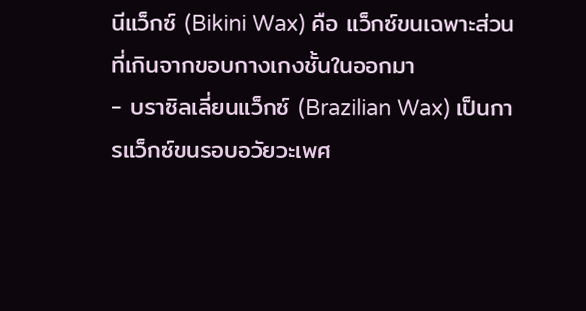นีแว็กซ์ (Bikini Wax) คือ แว็กซ์ขนเฉพาะส่วนที่เกินจากขอบกางเกงชั้นในออกมา
- บราซิลเลี่ยนแว็กซ์ (Brazilian Wax) เป็นการแว็กซ์ขนรอบอวัยวะเพศ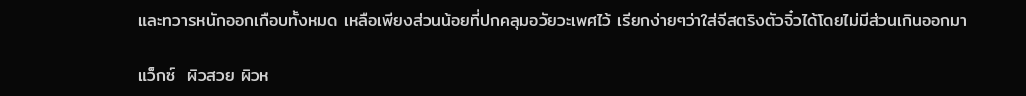และทวารหนักออกเกือบทั้งหมด เหลือเพียงส่วนน้อยที่ปกคลุมอวัยวะเพศไว้ เรียกง่ายๆว่าใส่จีสตริงตัวจิ๋วได้โดยไม่มีส่วนเกินออกมา

แว็กซ์  ผิวสวย ผิวห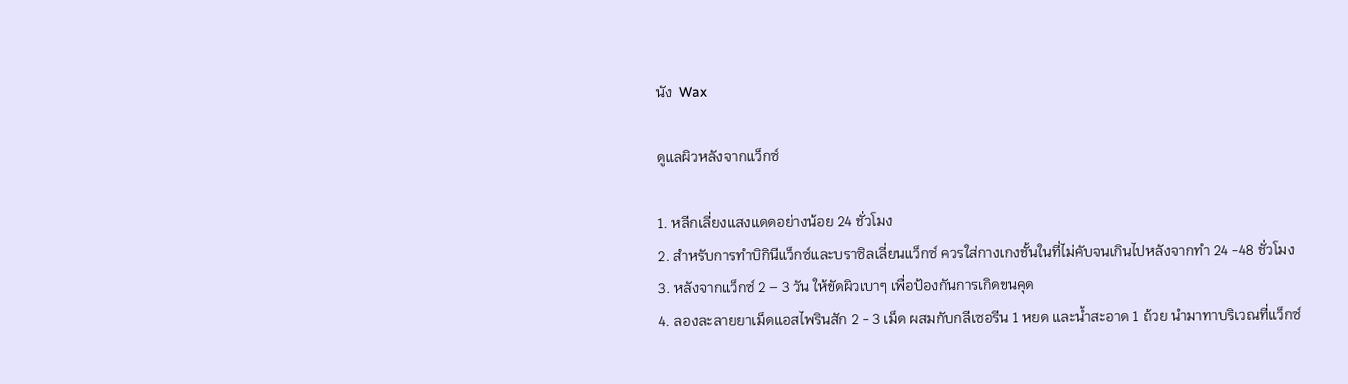นัง  Wax

ดูแลผิวหลังจากแว็กซ์

1. หลีกเลี่ยงแสงแดดอย่างน้อย 24 ชั่วโมง
2. สำหรับการทำบิกินีแว็กซ์และบราซิลเลี่ยนแว็กซ์ ควรใส่กางเกงชั้นในที่ไม่คับจนเกินไปหลังจากทำ 24 -48 ชั่วโมง
3. หลังจากแว็กซ์ 2 – 3 วัน ให้ขัดผิวเบาๆ เพื่อป้องกันการเกิดขนคุด
4. ลองละลายยาเม็ดแอสไพรินสัก 2 - 3 เม็ด ผสมกับกลีเซอรีน 1 หยด และน้ำสะอาด 1 ถ้วย นำมาทาบริเวณที่แว็กซ์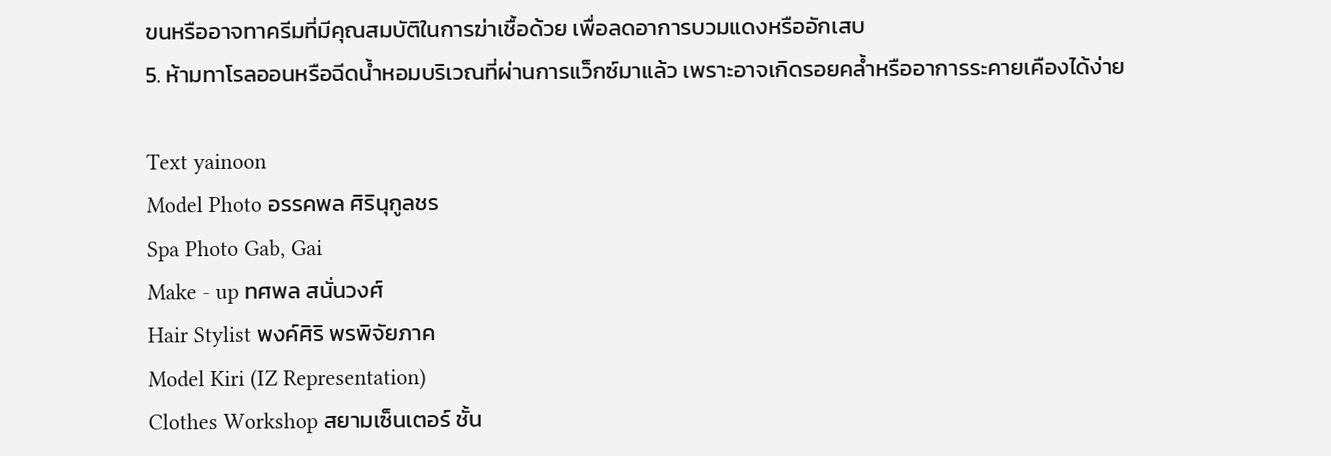ขนหรืออาจทาครีมที่มีคุณสมบัติในการฆ่าเชื้อด้วย เพื่อลดอาการบวมแดงหรืออักเสบ
5. ห้ามทาโรลออนหรือฉีดน้ำหอมบริเวณที่ผ่านการแว็กซ์มาแล้ว เพราะอาจเกิดรอยคล้ำหรืออาการระคายเคืองได้ง่าย

Text yainoon
Model Photo อรรคพล ศิรินุกูลชร
Spa Photo Gab, Gai
Make - up ทศพล สนั่นวงศ์
Hair Stylist พงค์ศิริ พรพิจัยภาค
Model Kiri (IZ Representation)
Clothes Workshop สยามเซ็นเตอร์ ชั้น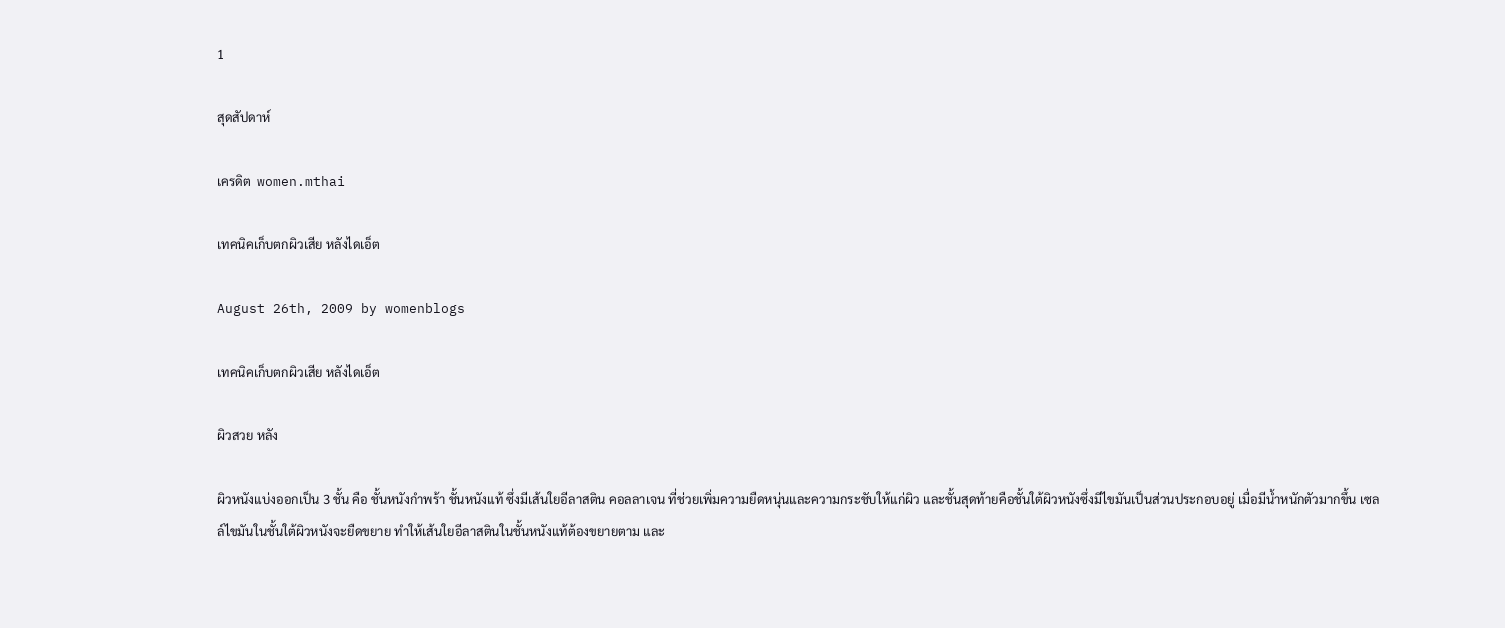1

สุดสัปดาห์

เครดิต  women.mthai

เทคนิคเก็บตกผิวเสีย หลังไดเอ็ต

August 26th, 2009 by womenblogs

เทคนิคเก็บตกผิวเสีย หลังไดเอ็ต

ผิวสวย หลัง

ผิวหนังแบ่งออกเป็น 3 ชั้น คือ ชั้นหนังกำพร้า ชั้นหนังแท้ ซึ่งมีเส้นใยอีลาสติน คอลลาเจน ที่ช่วยเพิ่มความยืดหนุ่นและความกระชับให้แก่ผิว และชั้นสุดท้ายคือชั้นใต้ผิวหนังซึ่งมีไขมันเป็นส่วนประกอบอยู่ เมื่อมีน้ำหนักตัวมากขึ้น เซลล์ไขมันในชั้นใต้ผิวหนังจะยืดขยาย ทำให้เส้นใยอีลาสตินในชั้นหนังแท้ต้องขยายตาม และ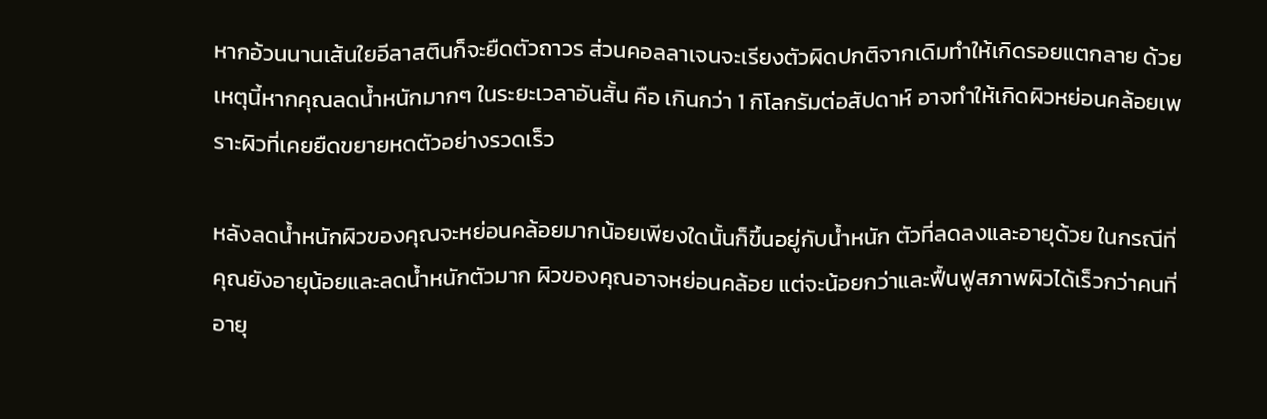หากอ้วนนานเส้นใยอีลาสตินก็จะยืดตัวถาวร ส่วนคอลลาเจนจะเรียงตัวผิดปกติจากเดิมทำให้เกิดรอยแตกลาย ด้วยเหตุนี้หากคุณลดน้ำหนักมากๆ ในระยะเวลาอันสั้น คือ เกินกว่า 1 กิโลกรัมต่อสัปดาห์ อาจทำให้เกิดผิวหย่อนคล้อยเพราะผิวที่เคยยืดขยายหดตัวอย่างรวดเร็ว

หลังลดน้ำหนักผิวของคุณจะหย่อนคล้อยมากน้อยเพียงใดนั้นก็ขึ้นอยู่กับน้ำหนัก ตัวที่ลดลงและอายุด้วย ในกรณีที่คุณยังอายุน้อยและลดน้ำหนักตัวมาก ผิวของคุณอาจหย่อนคล้อย แต่จะน้อยกว่าและฟื้นฟูสภาพผิวได้เร็วกว่าคนที่อายุ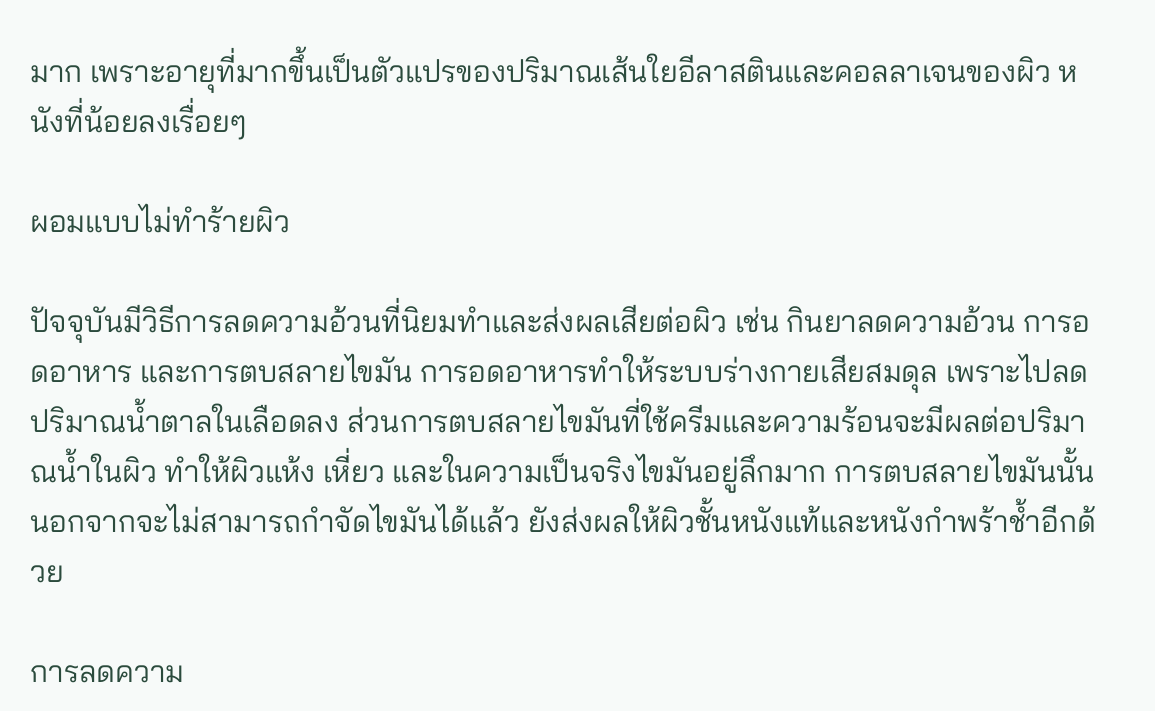มาก เพราะอายุที่มากขึ้นเป็นตัวแปรของปริมาณเส้นใยอีลาสตินและคอลลาเจนของผิว หนังที่น้อยลงเรื่อยๆ

ผอมแบบไม่ทำร้ายผิว

ปัจจุบันมีวิธีการลดความอ้วนที่นิยมทำและส่งผลเสียต่อผิว เช่น กินยาลดความอ้วน การอดอาหาร และการตบสลายไขมัน การอดอาหารทำให้ระบบร่างกายเสียสมดุล เพราะไปลดปริมาณน้ำตาลในเลือดลง ส่วนการตบสลายไขมันที่ใช้ครีมและความร้อนจะมีผลต่อปริมาณน้ำในผิว ทำให้ผิวแห้ง เหี่ยว และในความเป็นจริงไขมันอยู่ลึกมาก การตบสลายไขมันนั้นนอกจากจะไม่สามารถกำจัดไขมันได้แล้ว ยังส่งผลให้ผิวชั้นหนังแท้และหนังกำพร้าช้ำอีกด้วย

การลดความ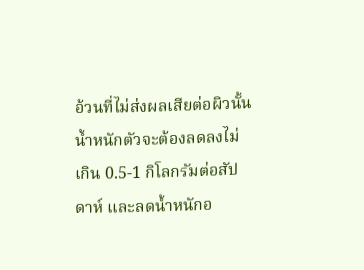อ้วนที่ไม่ส่งผลเสียต่อผิวนั้นน้ำหนักตัวจะต้องลดลงไม่เกิน 0.5-1 กิโลกรัมต่อสัปดาห์ และลดน้ำหนักอ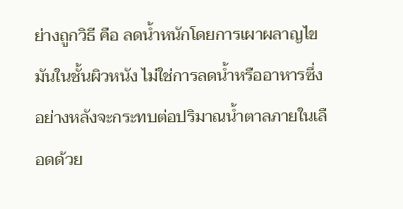ย่างถูกวิธี คือ ลดน้ำหนักโดยการเผาผลาญไขมันในชั้นผิวหนัง ไม่ใช่การลดน้ำหรืออาหารซึ่งอย่างหลังจะกระทบต่อปริมาณน้ำตาลภายในเลือดด้วย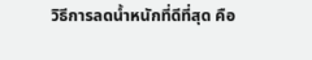วิธีการลดน้ำหนักที่ดีที่สุด คือ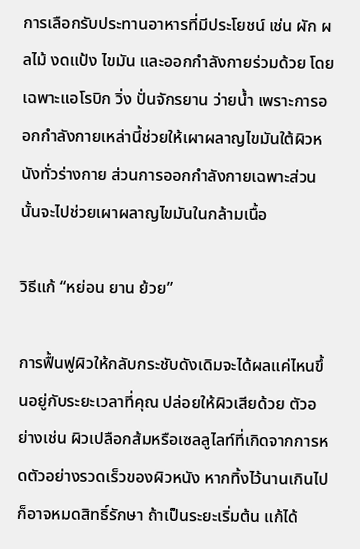การเลือกรับประทานอาหารที่มีประโยชน์ เช่น ผัก ผลไม้ งดแป้ง ไขมัน และออกกำลังกายร่วมด้วย โดยเฉพาะแอโรบิก วิ่ง ปั่นจักรยาน ว่ายน้ำ เพราะการออกกำลังกายเหล่านี้ช่วยให้เผาผลาญไขมันใต้ผิวหนังทั่วร่างกาย ส่วนการออกกำลังกายเฉพาะส่วนนั้นจะไปช่วยเผาผลาญไขมันในกล้ามเนื้อ

วิธีแก้ “หย่อน ยาน ย้วย”

การฟื้นฟูผิวให้กลับกระชับดังเดิมจะได้ผลแค่ไหนขึ้นอยู่กับระยะเวลาที่คุณ ปล่อยให้ผิวเสียด้วย ตัวอย่างเช่น ผิวเปลือกส้มหรือเซลลูไลท์ที่เกิดจากการหดตัวอย่างรวดเร็วของผิวหนัง หากทิ้งไว้นานเกินไปก็อาจหมดสิทธิ์รักษา ถ้าเป็นระยะเริ่มต้น แก้ได้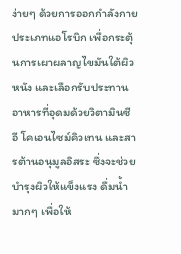ง่ายๆ ด้วยการออกกำลังกายประเภทแอโรบิก เพื่อกระตุ้นการเผาผลาญไขมันใต้ผิวหนัง และเลือกรับประทานอาหารที่อุดมด้วยวิตามินซี อี โคเอนไซม์คิวเทน และสารต้านอนุมูลอิสระ ซึ่งจะช่วยบำรุงผิวให้แข็งแรง ดื่มน้ำมากๆ เพื่อให้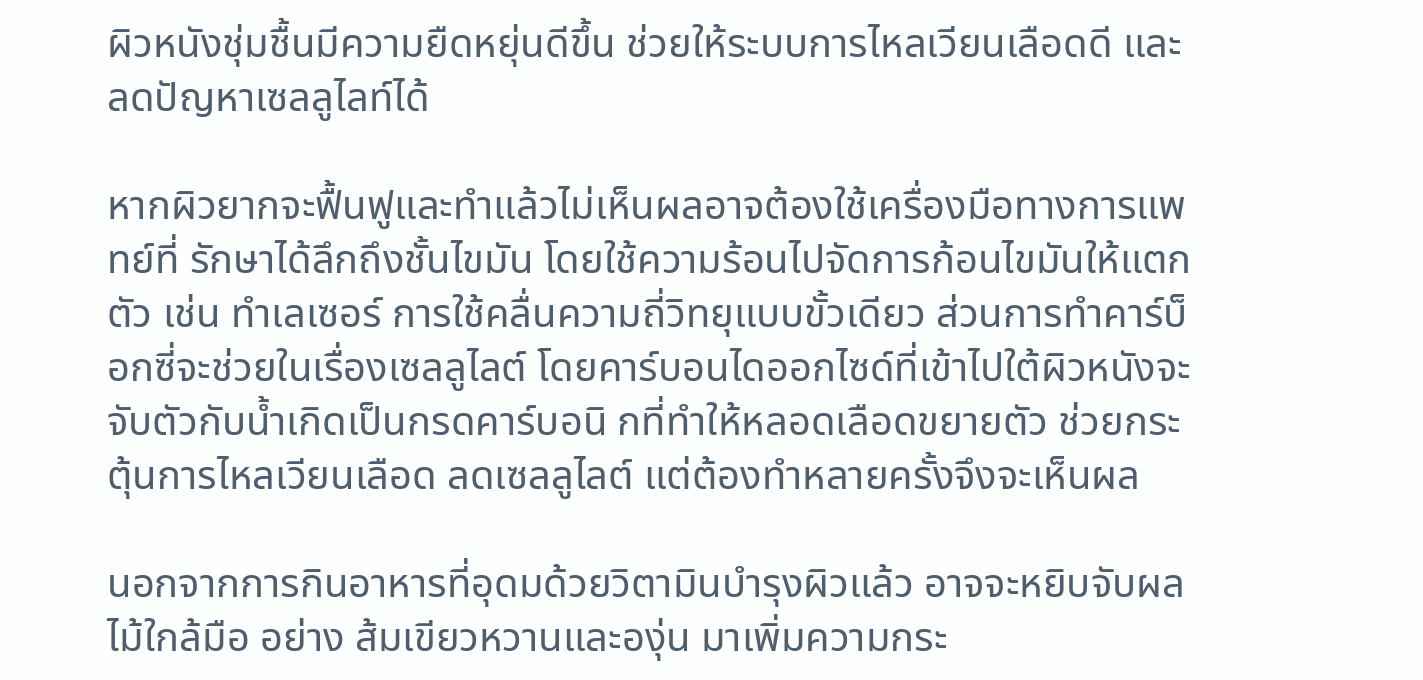ผิวหนังชุ่มชื้นมีความยืดหยุ่นดีขึ้น ช่วยให้ระบบการไหลเวียนเลือดดี และลดปัญหาเซลลูไลท์ได้

หากผิวยากจะฟื้นฟูและทำแล้วไม่เห็นผลอาจต้องใช้เครื่องมือทางการแพทย์ที่ รักษาได้ลึกถึงชั้นไขมัน โดยใช้ความร้อนไปจัดการก้อนไขมันให้แตกตัว เช่น ทำเลเซอร์ การใช้คลื่นความถี่วิทยุแบบขั้วเดียว ส่วนการทำคาร์บ็อกซี่จะช่วยในเรื่องเซลลูไลต์ โดยคาร์บอนไดออกไซด์ที่เข้าไปใต้ผิวหนังจะจับตัวกับน้ำเกิดเป็นกรดคาร์บอนิ กที่ทำให้หลอดเลือดขยายตัว ช่วยกระตุ้นการไหลเวียนเลือด ลดเซลลูไลต์ แต่ต้องทำหลายครั้งจึงจะเห็นผล

นอกจากการกินอาหารที่อุดมด้วยวิตามินบำรุงผิวแล้ว อาจจะหยิบจับผลไม้ใกล้มือ อย่าง ส้มเขียวหวานและองุ่น มาเพิ่มความกระ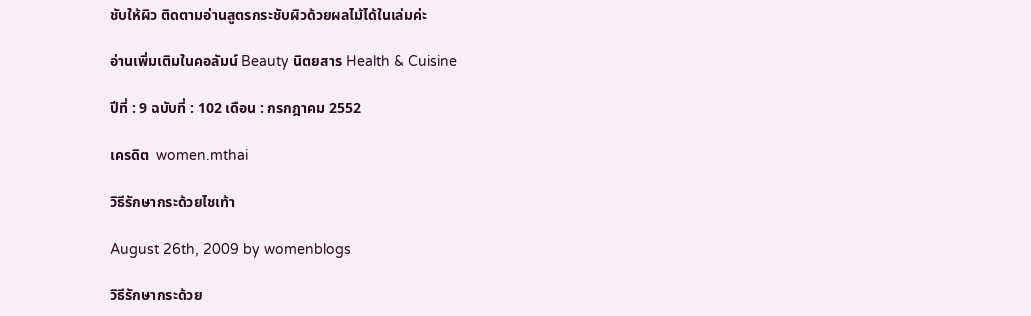ชับให้ผิว ติดตามอ่านสูตรกระชับผิวด้วยผลไม้ได้ในเล่มค่ะ

อ่านเพิ่มเติมในคอลัมน์ Beauty นิตยสาร Health & Cuisine

ปีที่ : 9 ฉบับที่ : 102 เดือน : กรกฎาคม 2552

เครดิต  women.mthai

วิธีรักษากระด้วยไชเท้า

August 26th, 2009 by womenblogs

วิธีรักษากระด้วย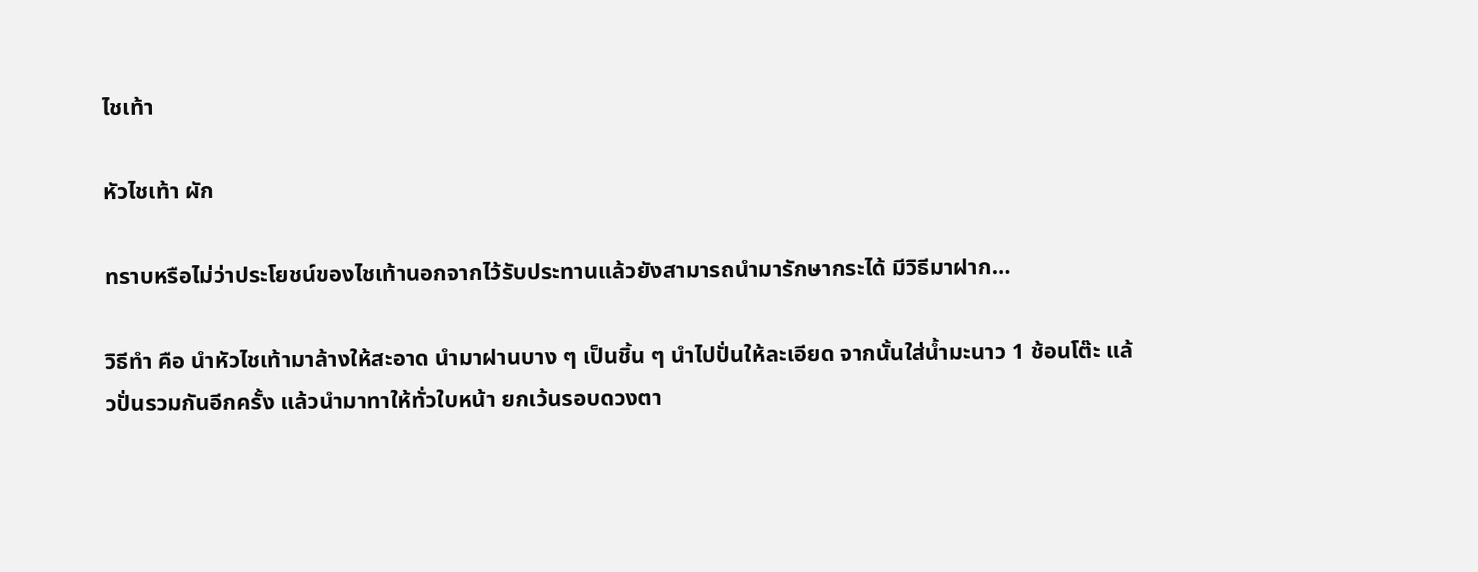ไชเท้า

หัวไชเท้า ผัก

ทราบหรือไม่ว่าประโยชน์ของไชเท้านอกจากไว้รับประทานแล้วยังสามารถนำมารักษากระได้ มีวิธีมาฝาก…

วิธีทำ คือ นำหัวไชเท้ามาล้างให้สะอาด นำมาฝานบาง ๆ เป็นชิ้น ๆ นำไปปั่นให้ละเอียด จากนั้นใส่น้ำมะนาว 1 ช้อนโต๊ะ แล้วปั่นรวมกันอีกครั้ง แล้วนำมาทาให้ทั่วใบหน้า ยกเว้นรอบดวงตา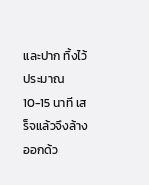และปาก ทิ้งไว้ประมาณ 10-15 นาที เสร็จแล้วจึงล้างออกด้ว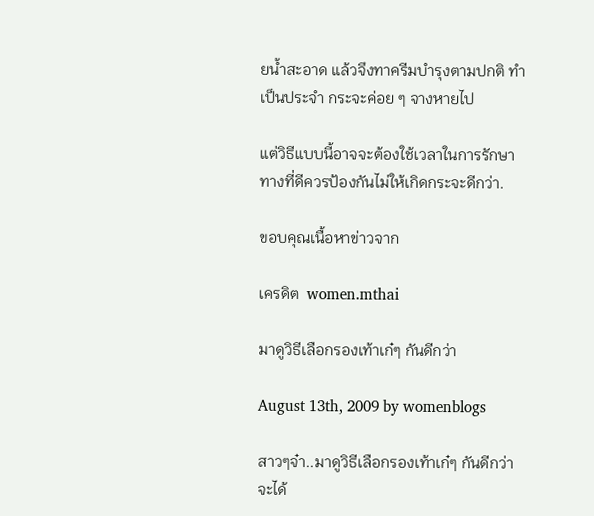ยน้ำสะอาด แล้วจึงทาครีมบำรุงตามปกติ ทำเป็นประจำ กระจะค่อย ๆ จางหายไป

แต่วิธีแบบนี้อาจจะต้องใช้เวลาในการรักษา ทางที่ดีควรป้องกันไม่ให้เกิดกระจะดีกว่า.

ขอบคุณเนื้อหาข่าวจาก

เครดิต  women.mthai

มาดูวิธีเลือกรองเท้าเก๋ๆ กันดีกว่า

August 13th, 2009 by womenblogs

สาวๆจ๋า..มาดูวิธีเลือกรองเท้าเก๋ๆ กันดีกว่า จะได้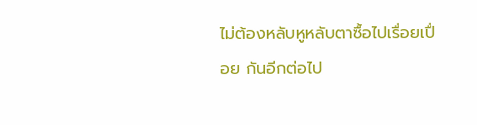ไม่ต้องหลับหูหลับตาซื้อไปเรื่อยเปื่อย กันอีกต่อไป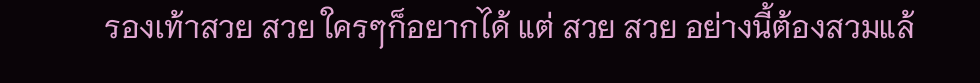รองเท้าสวย สวย ใครๆก็อยากได้ แต่ สวย สวย อย่างนี้ต้องสวมแล้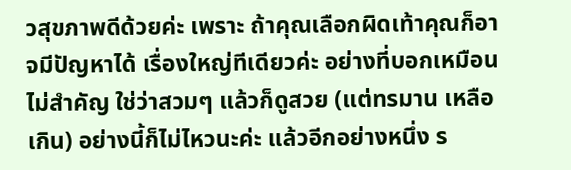วสุขภาพดีด้วยค่ะ เพราะ ถ้าคุณเลือกผิดเท้าคุณก็อาจมีปัญหาได้ เรื่องใหญ่ทีเดียวค่ะ อย่างที่บอกเหมือนไม่สำคัญ ใช่ว่าสวมๆ แล้วก็ดูสวย (แต่ทรมาน เหลือเกิน) อย่างนี้ก็ไม่ไหวนะค่ะ แล้วอีกอย่างหนึ่ง ร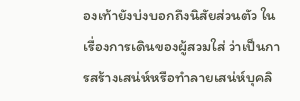องเท้ายังบ่งบอกถึงนิสัยส่วนตัว ในเรื่องการเดินของผู้สวมใส่ ว่าเป็นการสร้างเสน่ห์หรือทำลายเสน่ห์บุคลิ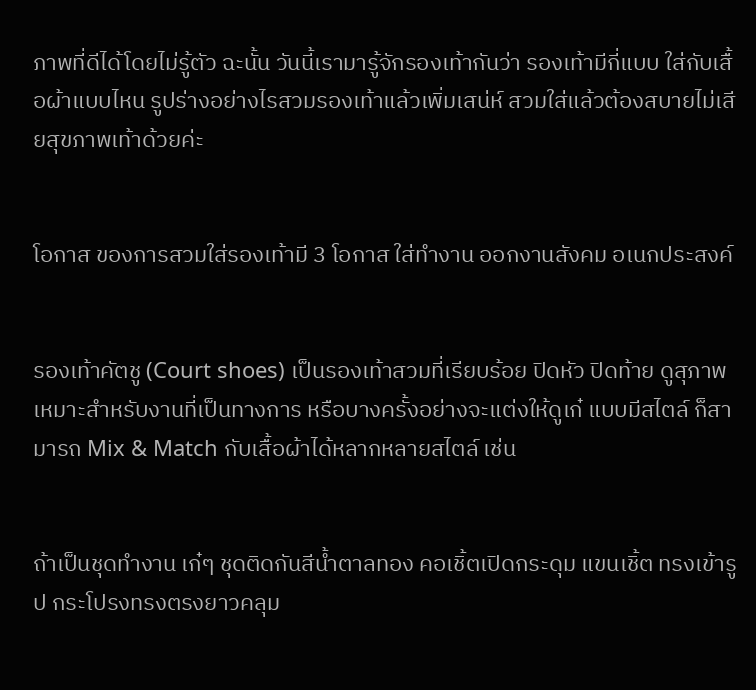ภาพที่ดีได้โดยไม่รู้ตัว ฉะนั้น วันนี้เรามารู้จักรองเท้ากันว่า รองเท้ามีกี่แบบ ใส่กับเสื้อผ้าแบบไหน รูปร่างอย่างไรสวมรองเท้าแล้วเพิ่มเสน่ห์ สวมใส่แล้วต้องสบายไม่เสียสุขภาพเท้าด้วยค่ะ


โอกาส ของการสวมใส่รองเท้ามี 3 โอกาส ใส่ทำงาน ออกงานสังคม อเนกประสงค์


รองเท้าคัตชู (Court shoes) เป็นรองเท้าสวมที่เรียบร้อย ปิดหัว ปิดท้าย ดูสุภาพ เหมาะสำหรับงานที่เป็นทางการ หรือบางครั้งอย่างจะแต่งให้ดูเก๋ แบบมีสไตล์ ก็สามารถ Mix & Match กับเสื้อผ้าได้หลากหลายสไตล์ เช่น


ถ้าเป็นชุดทำงาน เก๋ๆ ชุดติดกันสีน้ำตาลทอง คอเชิ้ตเปิดกระดุม แขนเชิ้ต ทรงเข้ารูป กระโปรงทรงตรงยาวคลุม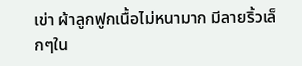เข่า ผ้าลูกฟูกเนื้อไม่หนามาก มีลายริ้วเล็กๆใน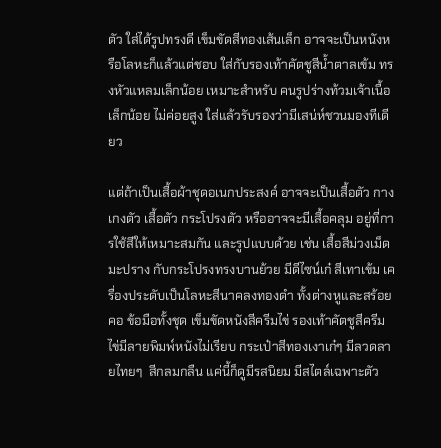ตัว ใส่ได้รูปทรงดี เข็มขัดสีทองเส้นเล็ก อาจจะเป็นหนังหรือโลหะก็แล้วแต่ชอบ ใส่กับรองเท้าคัตชูสีน้ำตาลเข้ม ทรงหัวแหลมเล็กน้อย เหมาะสำหรับ คนรูปร่างท้วมเจ้าเนื้อเล็กน้อย ไม่ค่อยสูง ใส่แล้วรับรองว่ามีเสน่ห์ชวนมองทีเดียว

แต่ถ้าเป็นเสื้อผ้าชุดอเนกประสงค์ อาจจะเป็นเสื้อตัว กางเกงตัว เสื้อตัว กระโปรงตัว หรืออาจจะมีเสื้อคลุม อยู่ที่การใช้สีให้เหมาะสมกัน และรูปแบบด้วย เช่น เสื้อสีม่วงเม็ดมะปราง กับกระโปรงทรงบานย้วย มีดีไซน์เก๋ สีเทาเข้ม เครื่องประดับเป็นโลหะสีนาคลงทองดำ ทั้งต่างหูและสร้อยคอ ข้อมือทั้งชุด เข็มขัดหนังสีครีมไข่ รองเท้าคัตชูสีครีมไข่มีลายพิมพ์หนังไม่เรียบ กระเป๋าสีทองเงาเก๋ๆ มีลวดลายไทยๆ  สีกลมกลืน แค่นี้ก็ดูมีรสนิยม มีสไตล์เฉพาะตัว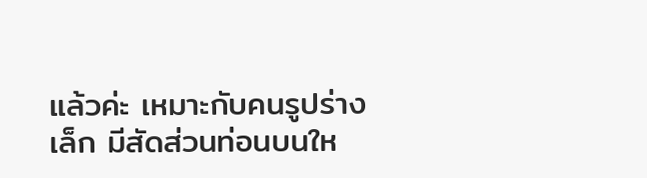แล้วค่ะ เหมาะกับคนรูปร่างเล็ก มีสัดส่วนท่อนบนให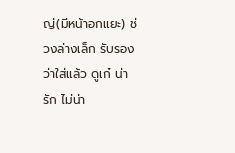ญ่(มีหน้าอกแยะ) ช่วงล่างเล็ก รับรองว่าใส่แล้ว ดูเก๋ น่ารัก ไม่น่า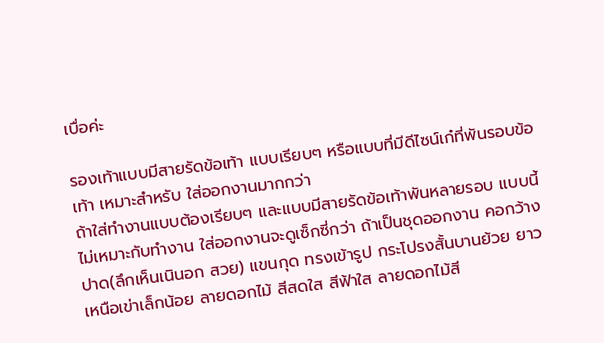เบื่อค่ะ

รองเท้าแบบมีสายรัดข้อเท้า แบบเรียบๆ หรือแบบที่มีดีไซน์เก๋ที่พันรอบข้อเท้า เหมาะสำหรับ ใส่ออกงานมากกว่า
ถ้าใส่ทำงานแบบต้องเรียบๆ และแบบมีสายรัดข้อเท้าพันหลายรอบ แบบนี้ไม่เหมาะกับทำงาน ใส่ออกงานจะดูเซ็กซี่กว่า ถ้าเป็นชุดออกงาน คอกว้างปาด(ลึกเห็นเนินอก สวย) แขนกุด ทรงเข้ารูป กระโปรงสั้นบานย้วย ยาวเหนือเข่าเล็กน้อย ลายดอกไม้ สีสดใส สีฟ้าใส ลายดอกไม้สี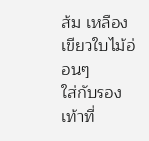ส้ม เหลือง เขียวใบไม้อ่อนๆ
ใส่กับรองเท้าที่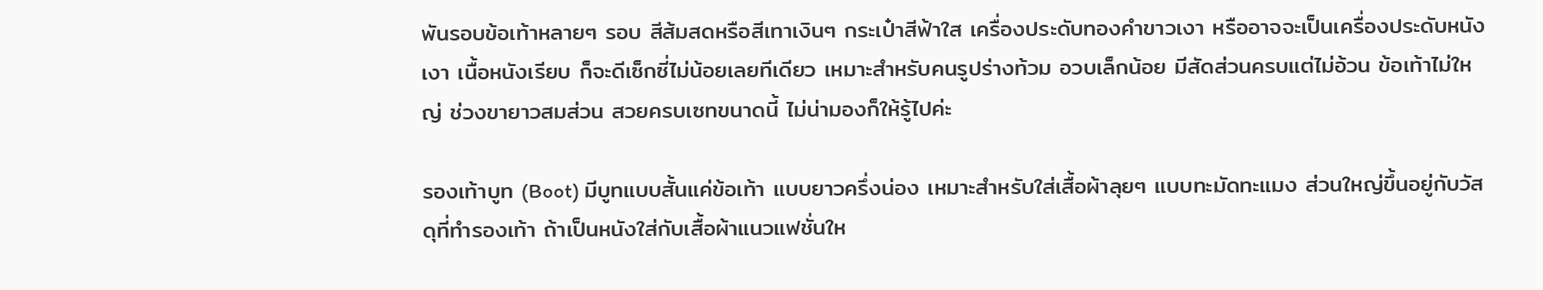พันรอบข้อเท้าหลายๆ รอบ สีส้มสดหรือสีเทาเงินๆ กระเป๋าสีฟ้าใส เครื่องประดับทองคำขาวเงา หรืออาจจะเป็นเครื่องประดับหนังเงา เนื้อหนังเรียบ ก็จะดีเซ็กซี่ไม่น้อยเลยทีเดียว เหมาะสำหรับคนรูปร่างท้วม อวบเล็กน้อย มีสัดส่วนครบแต่ไม่อ้วน ข้อเท้าไม่ใหญ่ ช่วงขายาวสมส่วน สวยครบเซทขนาดนี้ ไม่น่ามองก็ให้รู้ไปค่ะ

รองเท้าบูท (Boot) มีบูทแบบสั้นแค่ข้อเท้า แบบยาวครึ่งน่อง เหมาะสำหรับใส่เสื้อผ้าลุยๆ แบบทะมัดทะแมง ส่วนใหญ่ขึ้นอยู่กับวัสดุที่ทำรองเท้า ถ้าเป็นหนังใส่กับเสื้อผ้าแนวแฟชั่นให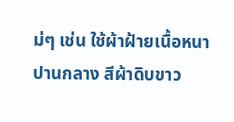ม่ๆ เช่น ใช้ผ้าฝ้ายเนื้อหนาปานกลาง สีผ้าดิบขาว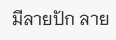มีลายปัก ลาย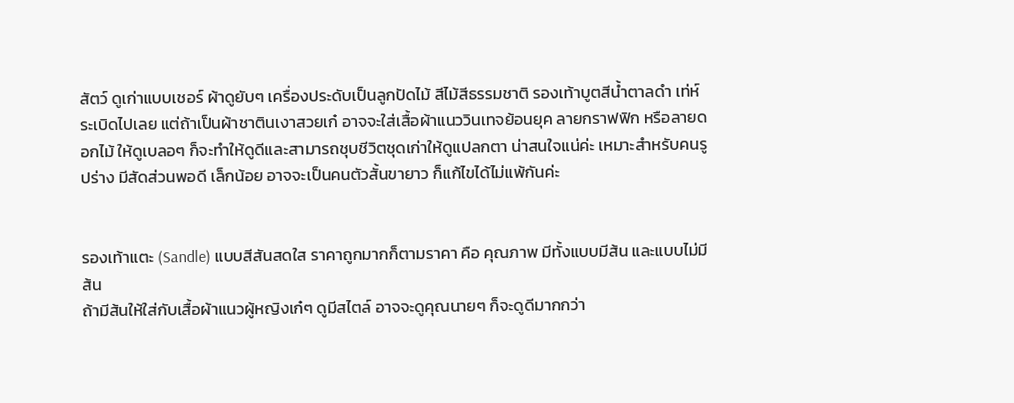สัตว์ ดูเก่าแบบเชอร์ ผ้าดูยับๆ เครื่องประดับเป็นลูกปัดไม้ สีไม้สีธรรมชาติ รองเท้าบูตสีน้ำตาลดำ เท่ห์ระเบิดไปเลย แต่ถ้าเป็นผ้าชาตินเงาสวยเก๋ อาจจะใส่เสื้อผ้าแนววินเทจย้อนยุค ลายกราฟฟิก หรือลายดอกไม้ ให้ดูเบลอๆ ก็จะทำให้ดูดีและสามารถชุบชีวิตชุดเก่าให้ดูแปลกตา น่าสนใจแน่ค่ะ เหมาะสำหรับคนรูปร่าง มีสัดส่วนพอดี เล็กน้อย อาจจะเป็นคนตัวสั้นขายาว ก็แก้ไขได้ไม่แพ้กันค่ะ


รองเท้าแตะ (Sandle) แบบสีสันสดใส ราคาถูกมากก็ตามราคา คือ คุณภาพ มีทั้งแบบมีส้น และแบบไม่มีส้น
ถ้ามีส้นให้ใส่กับเสื้อผ้าแนวผู้หญิงเก๋ๆ ดูมีสไตล์ อาจจะดูคุณนายๆ ก็จะดูดีมากกว่า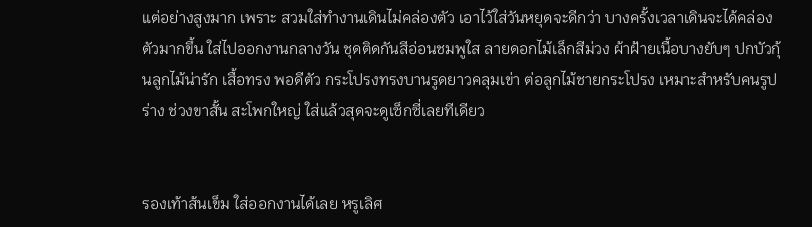แต่อย่างสูงมาก เพราะ สวมใส่ทำงานเดินไม่คล่องตัว เอาไว้ใส่วันหยุดจะดีกว่า บางครั้งเวลาเดินจะได้คล่องตัวมากขึ้น ใส่ไปออกงานกลางวัน ชุดติดกันสีอ่อนชมพูใส ลายดอกไม้เล็กสีม่วง ผ้าฝ้ายเนื้อบางยับๆ ปกบัวกุ้นลูกไม้น่ารัก เสื้อทรง พอดีตัว กระโปรงทรงบานรูดยาวคลุมเข่า ต่อลูกไม้ชายกระโปรง เหมาะสำหรับคนรูปร่าง ช่วงขาสั้น สะโพกใหญ่ ใส่แล้วสุดจะดูเซ็กซี่เลยทีเดียว


รองเท้าส้นเข็ม ใส่ออกงานได้เลย หรูเลิศ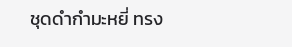ชุดดำกำมะหยี่ ทรง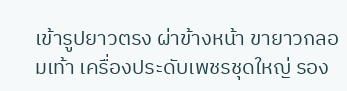เข้ารูปยาวตรง ผ่าข้างหน้า ขายาวกลอมเท้า เครื่องประดับเพชรชุดใหญ่ รอง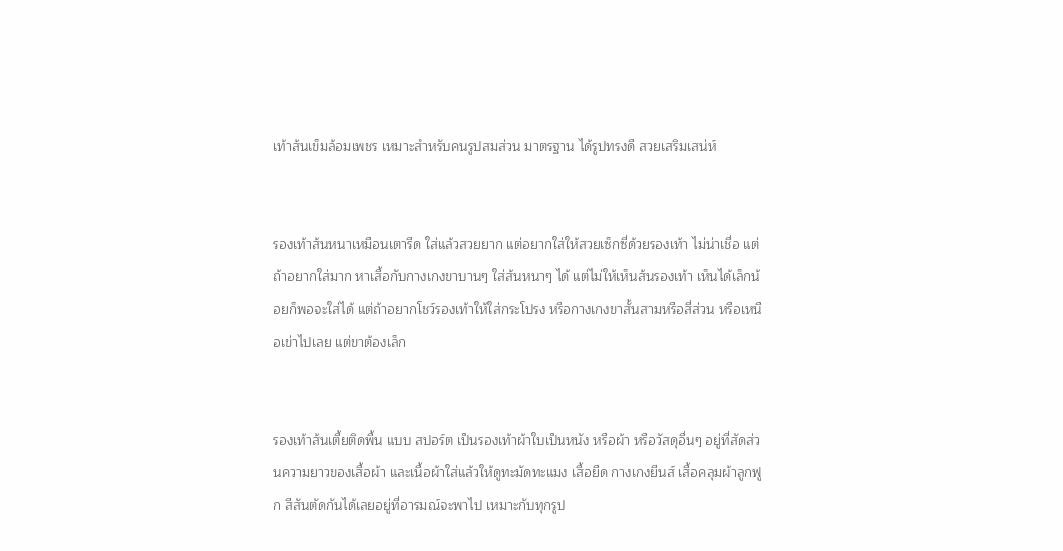เท้าส้นเข็มล้อมเพชร เหมาะสำหรับคนรูปสมส่วน มาตรฐาน ได้รูปทรงดี สวยเสริมเสน่ห์


รองเท้าส้นหนาเหมือนเตารีด ใส่แล้วสวยยาก แต่อยากใส่ให้สวยเซ็กซี่ด้วยรองเท้า ไม่น่าเชื่อ แต่ถ้าอยากใส่มาก หาเสื้อกับกางเกงขาบานๆ ใส่ส้นหนาๆ ได้ แต่ไม่ให้เห็นส้นรองเท้า เห็นได้เล็กน้อยก็พอจะใส่ได้ แต่ถ้าอยากโชว์รองเท้าให้ใส่กระโปรง หรือกางเกงขาสั้นสามหรือสี่ส่วน หรือเหนือเข่าไปเลย แต่ขาต้องเล็ก


รองเท้าส้นเตี้ยติดพื้น แบบ สปอร์ต เป็นรองเท้าผ้าใบเป็นหนัง หรือผ้า หรือวัสดุอื่นๆ อยู่ที่สัดส่วนความยาวของเสื้อผ้า และเนื้อผ้าใส่แล้วให้ดูทะมัดทะแมง เสื้อยืด กางเกงยีนส์ เสื้อคลุมผ้าลูกฟูก สีสันตัดกันได้เลยอยู่ที่อารมณ์จะพาไป เหมาะกับทุกรูป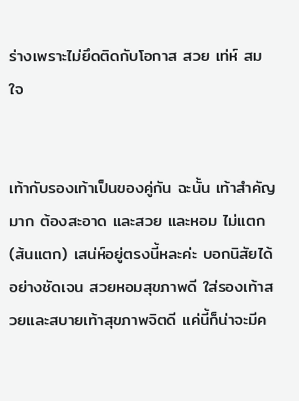ร่างเพราะไม่ยึดติดกับโอกาส สวย เท่ห์ สมใจ


เท้ากับรองเท้าเป็นของคู่กัน ฉะนั้น เท้าสำคัญมาก ต้องสะอาด และสวย และหอม ไม่แตก (ส้นแตก) เสน่ห์อยู่ตรงนี้หละค่ะ บอกนิสัยได้อย่างชัดเจน สวยหอมสุขภาพดี ใส่รองเท้าสวยและสบายเท้าสุขภาพจิตดี แค่นี้ก็น่าจะมีค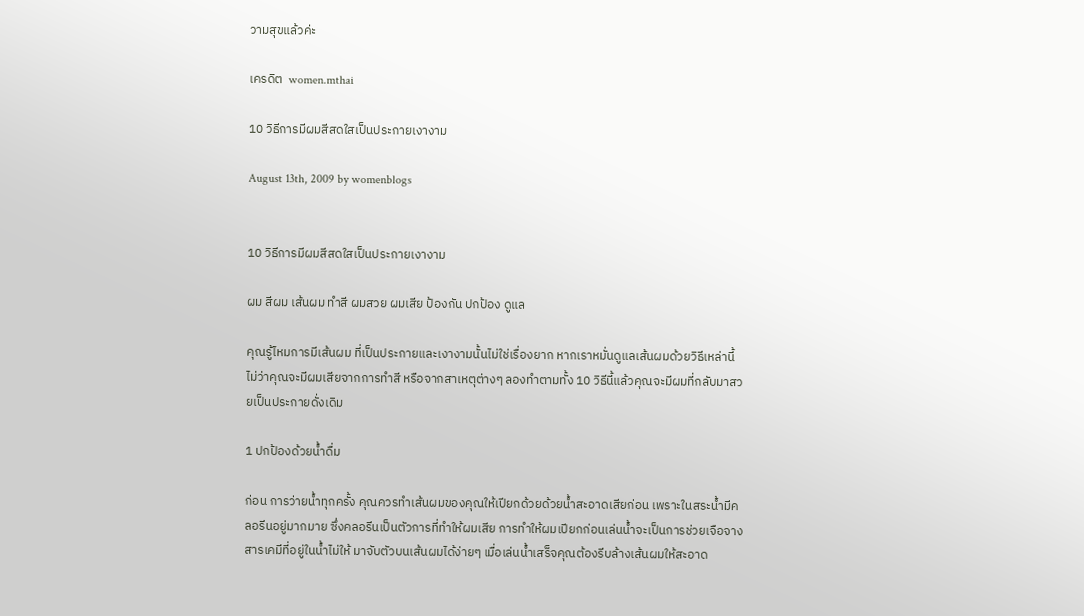วามสุขแล้วค่ะ

เครดิต  women.mthai

10 วิธีการมีผมสีสดใสเป็นประกายเงางาม

August 13th, 2009 by womenblogs


10 วิธีการมีผมสีสดใสเป็นประกายเงางาม

ผม สีผม เส้นผม ทำสี ผมสวย ผมเสีย ป้องกัน ปกป้อง ดูแล

คุณรู้ไหมการมีเส้นผม ที่เป็นประกายและเงางามนั้นไม่ใช่เรื่องยาก หากเราหมั่นดูแลเส้นผมด้วยวิธีเหล่านี้ ไม่ว่าคุณจะมีผมเสียจากการทำสี หรือจากสาเหตุต่างๆ ลองทำตามทั้ง 10 วิธีนี้แล้วคุณจะมีผมที่กลับมาสวยเป็นประกายดั่งเดิม

1 ปกป้องด้วยน้ำดื่ม

ก่อน การว่ายน้ำทุกครั้ง คุณควรทำเส้นผมของคุณให้เปียกด้วยด้วยน้ำสะอาดเสียก่อน เพราะในสระน้ำมีคลอรีนอยู่มากมาย ซึ่งคลอรีนเป็นตัวการที่ทำให้ผมเสีย การทำให้ผมเปียกก่อนเล่นน้ำจะเป็นการช่วยเจือจางสารเคมีที่อยู่ในน้ำไม่ให้ มาจับตัวบนเส้นผมได้ง่ายๆ เมื่อเล่นน้ำเสร็จคุณต้องรีบล้างเส้นผมให้สะอาด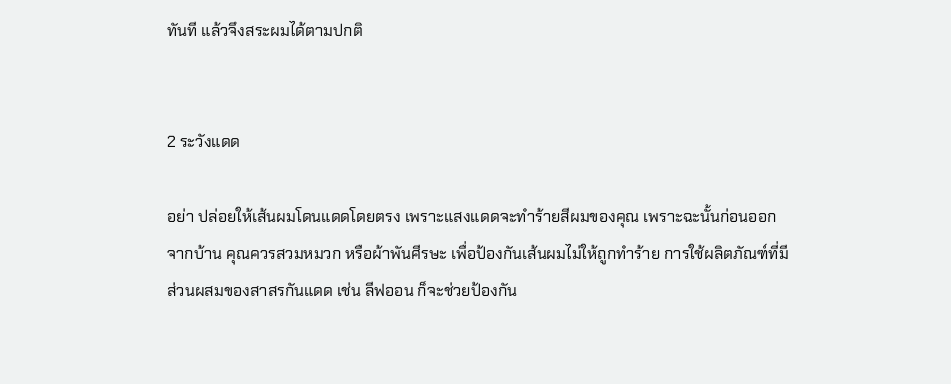ทันที แล้วจึงสระผมได้ตามปกติ


2 ระวังแดด

อย่า ปล่อยให้เส้นผมโดนแดดโดยตรง เพราะแสงแดดจะทำร้ายสีผมของคุณ เพราะฉะนั้นก่อนออกจากบ้าน คุณควรสวมหมวก หรือผ้าพันศีรษะ เพื่อป้องกันเส้นผมไม่ให้ถูกทำร้าย การใช้ผลิตภัณฑ์ที่มีส่วนผสมของสาสรกันแดด เช่น ลีฟออน ก็จะช่วยป้องกัน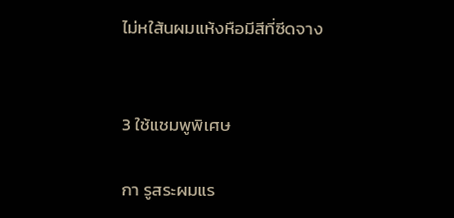ไม่หใส้นผมแห้งหือมีสีที่ซีดจาง


3 ใช้แชมพูพิเศษ

กา รูสระผมแร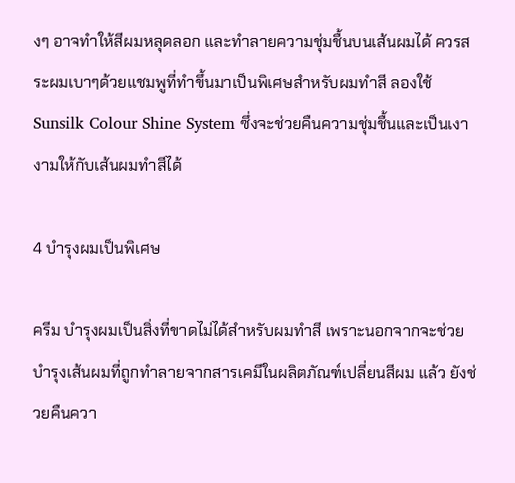งๆ อาจทำให้สีผมหลุดลอก และทำลายความชุ่มชื้นบนเส้นผมได้ ควรสระผมเบาๆด้วยแชมพูที่ทำขึ้นมาเป็นพิเศษสำหรับผมทำสี ลองใช้ Sunsilk Colour Shine System ซึ่งจะช่วยคืนความชุ่มชื้นและเป็นเงางามให้กับเส้นผมทำสีได้

4 บำรุงผมเป็นพิเศษ

ครีม บำรุงผมเป็นสิ่งที่ขาดไม่ได้สำหรับผมทำสี เพราะนอกจากจะช่วยบำรุงเส้นผมที่ถูกทำลายจากสารเคมีในผลิตภัณฑ์เปลี่ยนสีผม แล้ว ยังช่วยคืนควา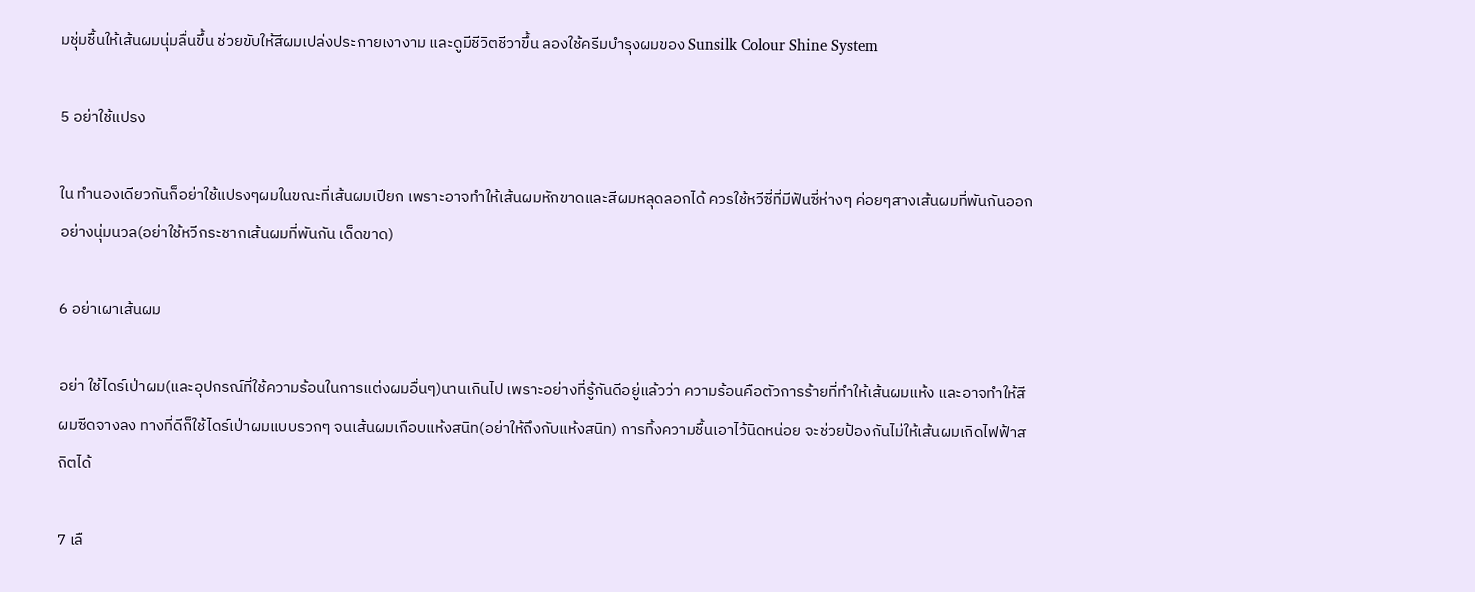มชุ่มชื้นให้เส้นผมนุ่มลื่นขึ้น ช่วยขับให้สีผมเปล่งประกายเงางาม และดูมีชีวิตชีวาขึ้น ลองใช้ครีมบำรุงผมของ Sunsilk Colour Shine System

5 อย่าใช้แปรง

ใน ทำนองเดียวกันก็อย่าใช้แปรงๆผมในขณะที่เส้นผมเปียก เพราะอาจทำให้เส้นผมหักขาดและสีผมหลุดลอกได้ ควรใช้หวีซี่ที่มีฟันซี่ห่างๆ ค่อยๆสางเส้นผมที่พันกันออกอย่างนุ่มนวล(อย่าใช้หวีกระชากเส้นผมที่พันกัน เด็ดขาด)

6 อย่าเผาเส้นผม

อย่า ใช้ไดร์เป่าผม(และอุปกรณ์ที่ใช้ความร้อนในการแต่งผมอื่นๆ)นานเกินไป เพราะอย่างที่รู้กันดีอยู่แล้วว่า ความร้อนคือตัวการร้ายที่ทำให้เส้นผมแห้ง และอาจทำให้สีผมซีดจางลง ทางที่ดีก็ใช้ไดร์เป่าผมแบบรวกๆ จนเส้นผมเกือบแห้งสนิท(อย่าให้ถึงกับแห้งสนิท) การทิ้งความชื้นเอาไว้นิดหน่อย จะช่วยป้องกันไม่ให้เส้นผมเกิดไฟฟ้าสถิตได้

7 เลื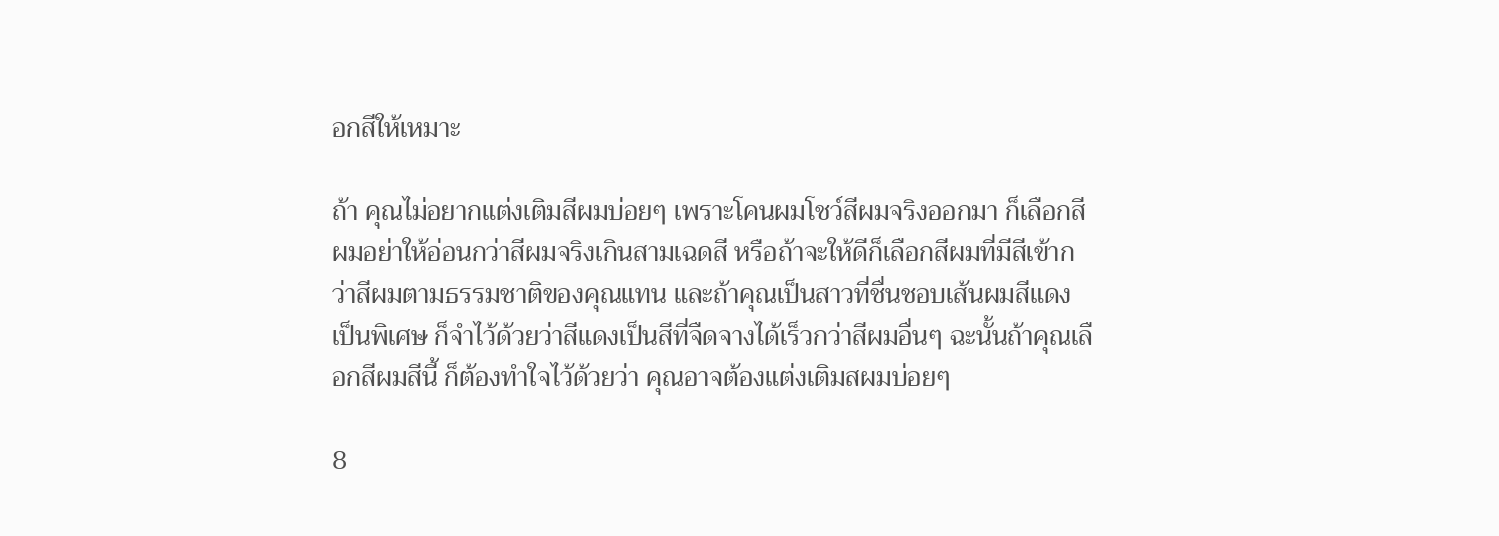อกสีให้เหมาะ

ถ้า คุณไม่อยากแต่งเติมสีผมบ่อยๆ เพราะโคนผมโชว์สีผมจริงออกมา ก็เลือกสีผมอย่าให้อ่อนกว่าสีผมจริงเกินสามเฉดสี หรือถ้าจะให้ดีก็เลือกสีผมที่มีสีเข้ากว่าสีผมตามธรรมชาติของคุณแทน และถ้าคุณเป็นสาวที่ชื่นชอบเส้นผมสีแดงเป็นพิเศษ ก็จำไว้ด้วยว่าสีแดงเป็นสีที่จืดจางได้เร็วกว่าสีผมอื่นๆ ฉะนั้นถ้าคุณเลือกสีผมสีนี้ ก็ต้องทำใจไว้ด้วยว่า คุณอาจต้องแต่งเติมสผมบ่อยๆ

8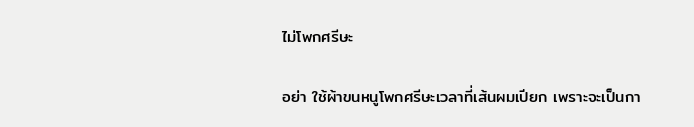ไม่โพกศรีษะ

อย่า ใช้ผ้าขนหนูโพกศรีษะเวลาที่เส้นผมเปียก เพราะจะเป็นกา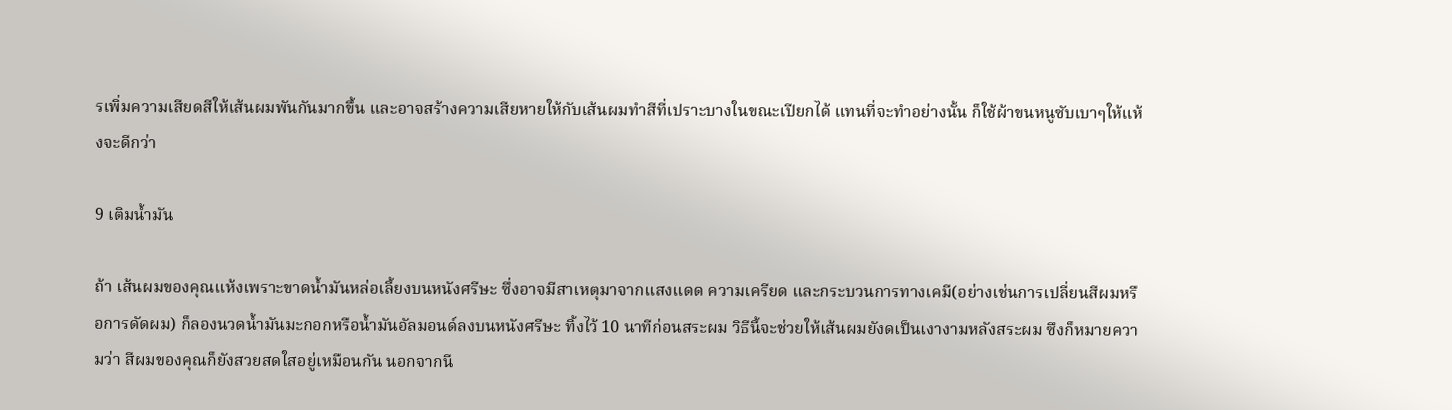รเพิ่มความเสียดสีให้เส้นผมพันกันมากขึ้น และอาจสร้างความเสียหายให้กับเส้นผมทำสีที่เปราะบางในขณะเปียกได้ แทนที่จะทำอย่างนั้น ก็ใช้ผ้าขนหนูซับเบาๆให้แห้งจะดีกว่า

9 เติมน้ำมัน

ถ้า เส้นผมของคุณแห้งเพราะขาดน้ำมันหล่อเลี้ยงบนหนังศรีษะ ซึ่งอาจมีสาเหตุมาจากแสงแดด ความเครียด และกระบวนการทางเคมี(อย่างเช่นการเปลี่ยนสีผมหรือการดัดผม) ก็ลองนวดน้ำมันมะกอกหรือน้ำมันอัลมอนด์ลงบนหนังศรีษะ ทิ้งไว้ 10 นาทีก่อนสระผม วิธีนี้จะช่วยให้เส้นผมยังดเป็นเงางามหลังสระผม ซึงก็หมายความว่า สีผมของคุณก็ยังสวยสดใสอยู่เหมือนกัน นอกจากนี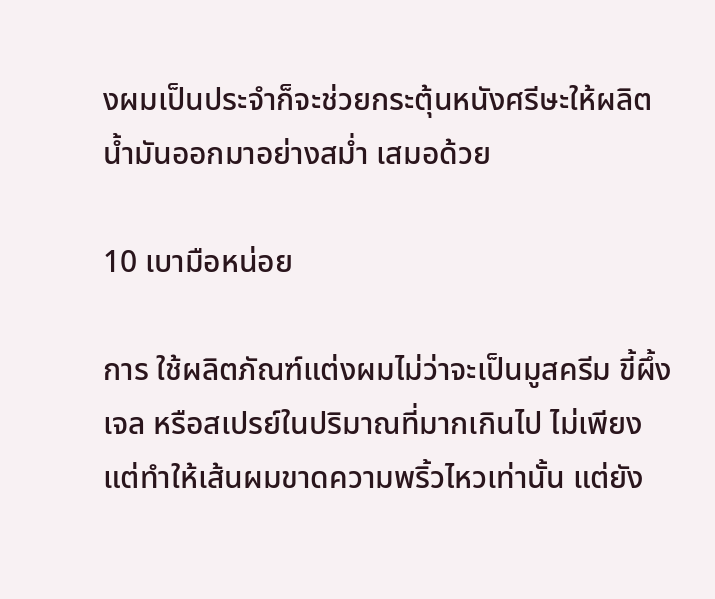งผมเป็นประจำก็จะช่วยกระตุ้นหนังศรีษะให้ผลิตน้ำมันออกมาอย่างสม่ำ เสมอด้วย

10 เบามือหน่อย

การ ใช้ผลิตภัณฑ์แต่งผมไม่ว่าจะเป็นมูสครีม ขี้ผึ้ง เจล หรือสเปรย์ในปริมาณที่มากเกินไป ไม่เพียงแต่ทำให้เส้นผมขาดความพริ้วไหวเท่านั้น แต่ยัง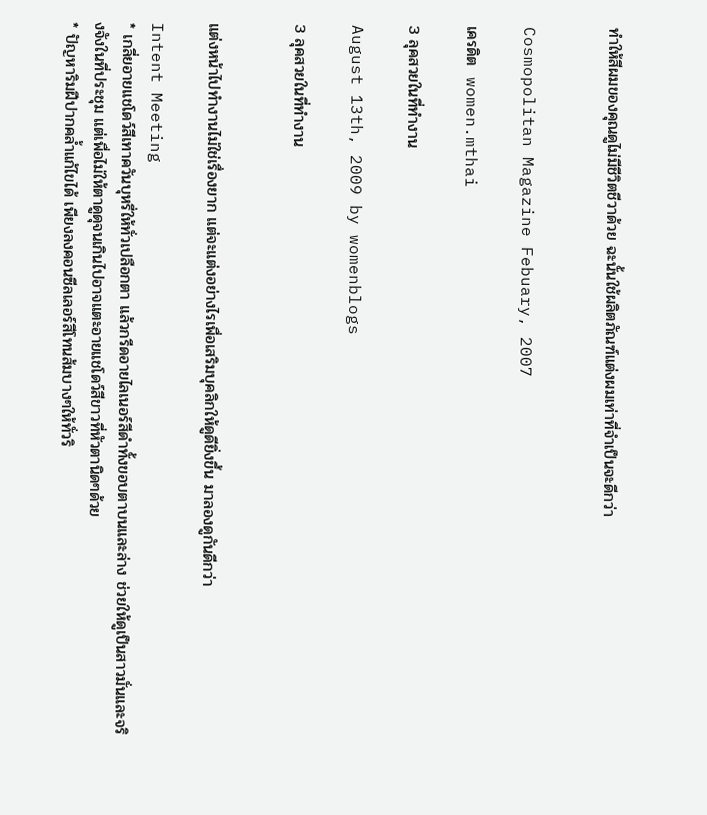ทำให้สีผมของคุณดูไม่มีชีวิตชีวาด้วย ฉะนั้นใช้ผลิตภัณฑ์แต่งผมเท่าที่จำเป็นจะดีกว่า


Cosmopolitan Magazine Febuary, 2007

เครดิต  women.mthai

3 ลุคสวยในที่ทำงาน

August 13th, 2009 by womenblogs

3 ลุคสวยในที่ทำงาน


แต่งหน้าไปทำงานไม่ใช่เรื่องยาก แต่จะแต่งอย่างไรเพื่อเสริมบุคลิกให้ดูดียิ่งขึ้น มาลองดูกันดีกว่า

Intent Meeting
* เกลี่ยอายแชโดว์สีเทาควันบุหรี่ให้ทั่วเปลือกตา แล้วกรีดอายไลเนอร์สีดำทั้งขอบตาบนและล่าง ช่วยให้ดูเป็นสาวมั่นและจริงจังในที่ประชุม แต่เพื่อไม่ให้ตาดูดุจนเกินไปอาจแตะอายแชโดว์สีขาวที่หัวตานิดๆด้วย
* ปัญหาริมฝีปากคล้ำแก้ไขได้ เพียงลงคอนซีลเลอร์สีโทนส้มบางๆให้ทั่วริ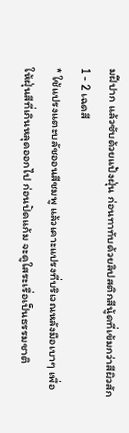มฝีปาก แล้วซับด้วยแป้งฝุ่น ก่อนทาทับด้วยลิปสติกสีนู้ดที่เข้มกว่าสีผิวสัก 1 - 2 เฉดสี
* ใช้แปรงแตะบลัชออนสีชมพู แล้วเคาะแปรงที่บริเวณหลังมือเบาๆ เพื่อให้ฝุ่นสีที่เกินหลุดออกไป ก่อนปัดแก้ม จะดูใสระเรื่อเป็นธรรมชาติ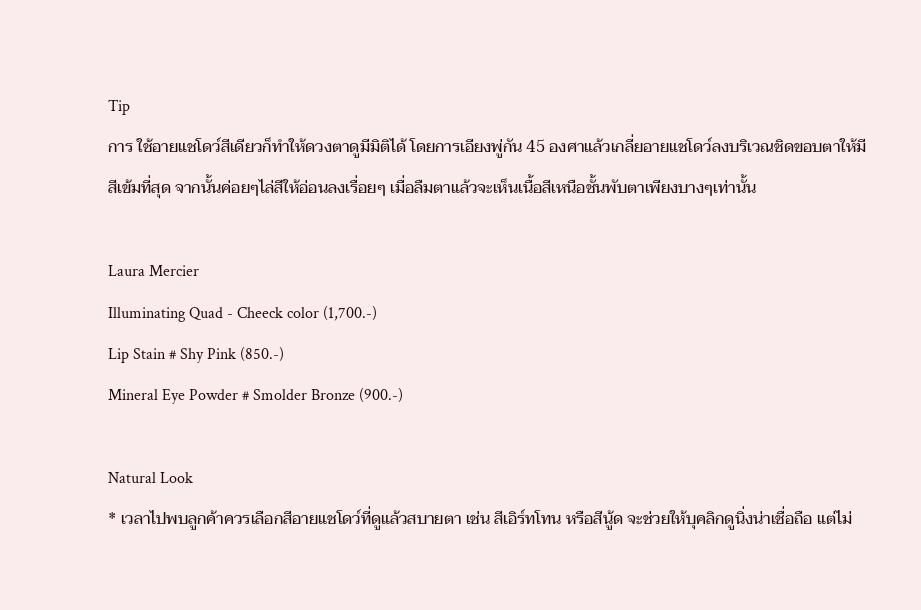Tip
การ ใช้อายแชโดว์สีเดียวก็ทำให้ดวงตาดูมีมิติได้ โดยการเอียงพู่กัน 45 องศาแล้วเกลี่ยอายแชโดว์ลงบริเวณชิดขอบตาให้มีสีเข้มที่สุด จากนั้นค่อยๆไล่สีให้อ่อนลงเรื่อยๆ เมื่อลืมตาแล้วจะเห็นเนื้อสีเหนือชั้นพับตาเพียงบางๆเท่านั้น

Laura Mercier
Illuminating Quad - Cheeck color (1,700.-)
Lip Stain # Shy Pink (850.-)
Mineral Eye Powder # Smolder Bronze (900.-)

Natural Look
* เวลาไปพบลูกค้าควรเลือกสีอายแชโดว์ที่ดูแล้วสบายตา เช่น สีเอิร์ทโทน หรือสีนู้ด จะช่วยให้บุคลิกดูนิ่งน่าเชื่อถือ แต่ไม่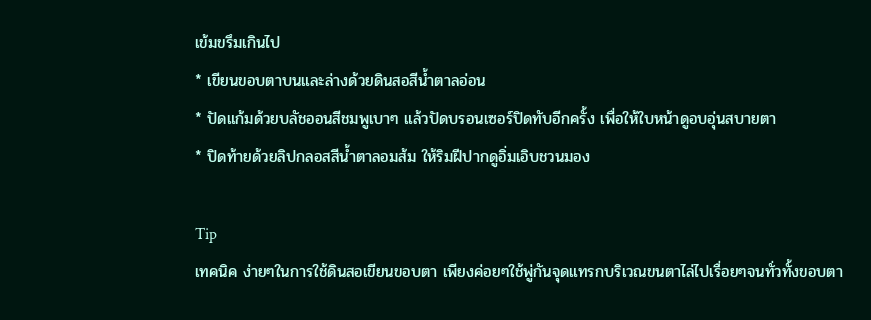เข้มขรึมเกินไป
* เขียนขอบตาบนและล่างด้วยดินสอสีน้ำตาลอ่อน
* ปัดแก้มด้วยบลัชออนสีชมพูเบาๆ แล้วปัดบรอนเซอร์ปิดทับอีกครั้ง เพื่อให้ใบหน้าดูอบอุ่นสบายตา
* ปิดท้ายด้วยลิปกลอสสีน้ำตาลอมส้ม ให้ริมฝีปากดูอิ่มเอิบชวนมอง

Tip
เทคนิค ง่ายๆในการใช้ดินสอเขียนขอบตา เพียงค่อยๆใช้พู่กันจุดแทรกบริเวณขนตาไล่ไปเรื่อยๆจนทั่วทั้งขอบตา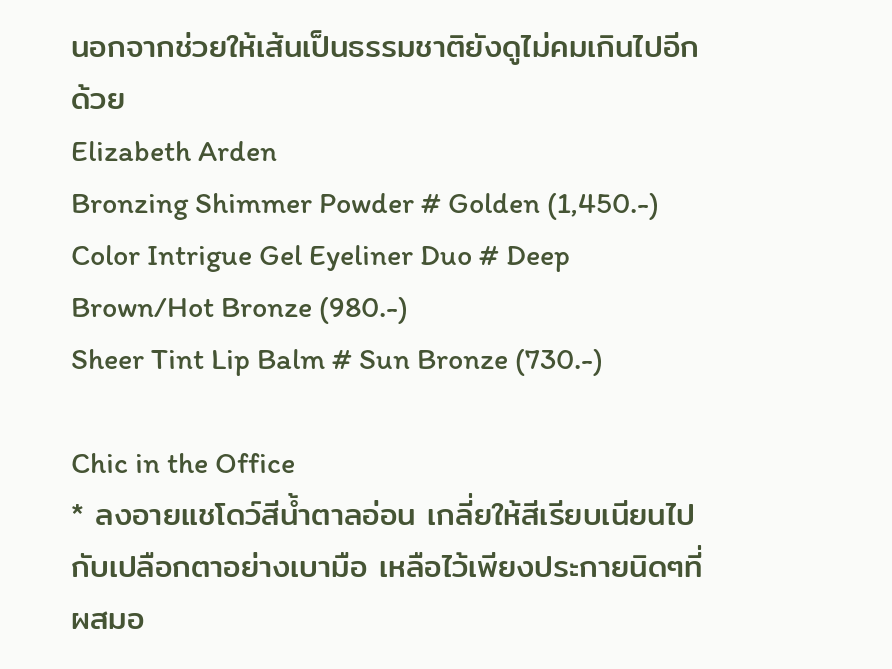นอกจากช่วยให้เส้นเป็นธรรมชาติยังดูไม่คมเกินไปอีกด้วย
Elizabeth Arden
Bronzing Shimmer Powder # Golden (1,450.-)
Color Intrigue Gel Eyeliner Duo # Deep Brown/Hot Bronze (980.-)
Sheer Tint Lip Balm # Sun Bronze (730.-)

Chic in the Office
* ลงอายแชโดว์สีน้ำตาลอ่อน เกลี่ยให้สีเรียบเนียนไปกับเปลือกตาอย่างเบามือ เหลือไว้เพียงประกายนิดๆที่ผสมอ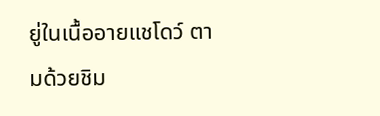ยู่ในเนื้ออายแชโดว์ ตามด้วยชิม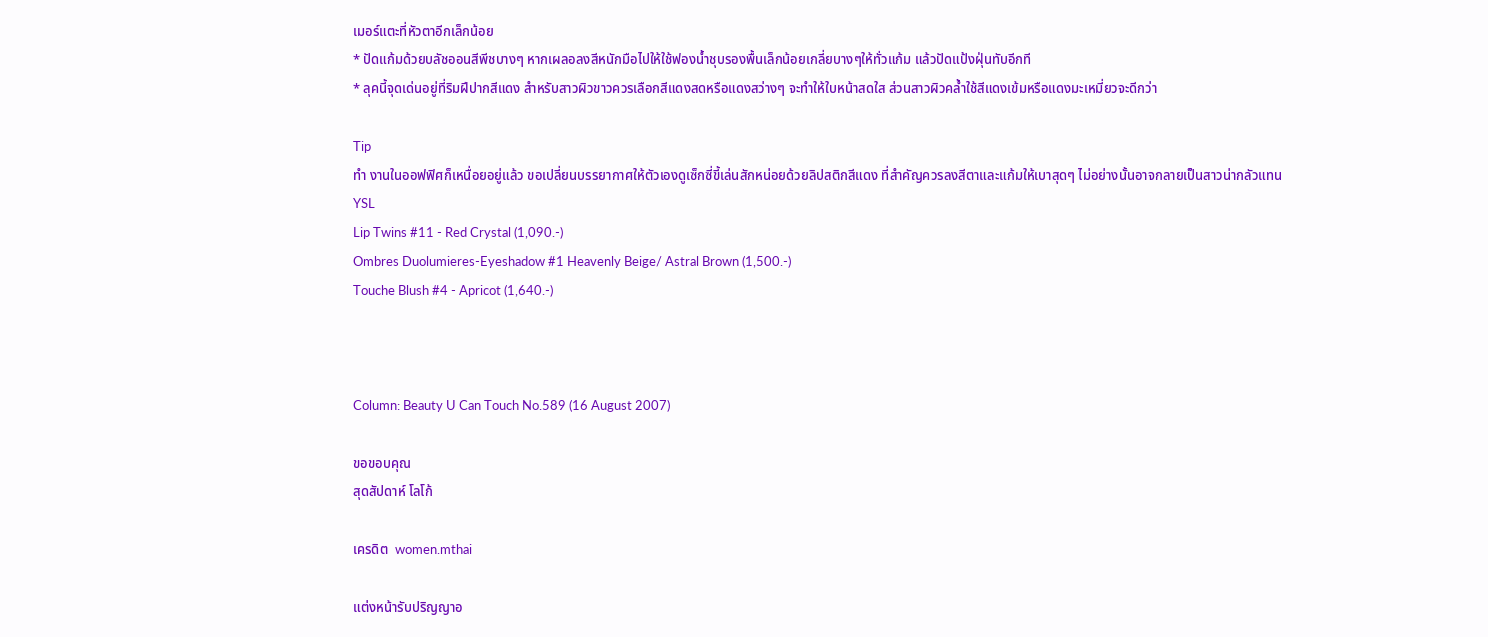เมอร์แตะที่หัวตาอีกเล็กน้อย
* ปัดแก้มด้วยบลัชออนสีพีชบางๆ หากเผลอลงสีหนักมือไปให้ใช้ฟองน้ำชุบรองพื้นเล็กน้อยเกลี่ยบางๆให้ทั่วแก้ม แล้วปัดแป้งฝุ่นทับอีกที
* ลุคนี้จุดเด่นอยู่ที่ริมฝีปากสีแดง สำหรับสาวผิวขาวควรเลือกสีแดงสดหรือแดงสว่างๆ จะทำให้ใบหน้าสดใส ส่วนสาวผิวคล้ำใช้สีแดงเข้มหรือแดงมะเหมี่ยวจะดีกว่า

Tip
ทำ งานในออฟฟิศก็เหนื่อยอยู่แล้ว ขอเปลี่ยนบรรยากาศให้ตัวเองดูเซ็กซี่ขี้เล่นสักหน่อยด้วยลิปสติกสีแดง ที่สำคัญควรลงสีตาและแก้มให้เบาสุดๆ ไม่อย่างนั้นอาจกลายเป็นสาวน่ากลัวแทน
YSL
Lip Twins #11 - Red Crystal (1,090.-)
Ombres Duolumieres-Eyeshadow #1 Heavenly Beige/ Astral Brown (1,500.-)
Touche Blush #4 - Apricot (1,640.-)



Column: Beauty U Can Touch No.589 (16 August 2007)

ขอขอบคุณ
สุดสัปดาห์ โลโก้

เครดิต  women.mthai

แต่งหน้ารับปริญญาอ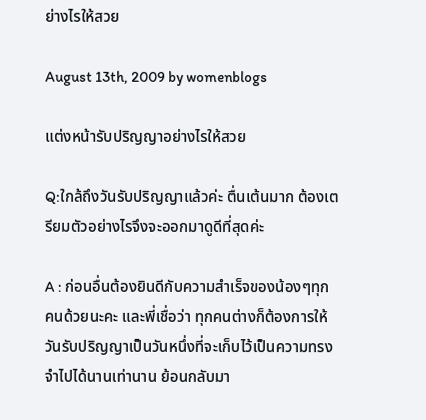ย่างไรให้สวย

August 13th, 2009 by womenblogs

แต่งหน้ารับปริญญาอย่างไรให้สวย

Q:ใกล้ถึงวันรับปริญญาแล้วค่ะ ตื่นเต้นมาก ต้องเตรียมตัวอย่างไรจึงจะออกมาดูดีที่สุดค่ะ

A : ก่อนอื่นต้องยินดีกับความสำเร็จของน้องๆทุกคนด้วยนะคะ และพี่เชื่อว่า ทุกคนต่างก็ต้องการให้วันรับปริญญาเป็นวันหนึ่งที่จะเก็บไว้เป็นความทรงจำไปได้นานเท่านาน ย้อนกลับมา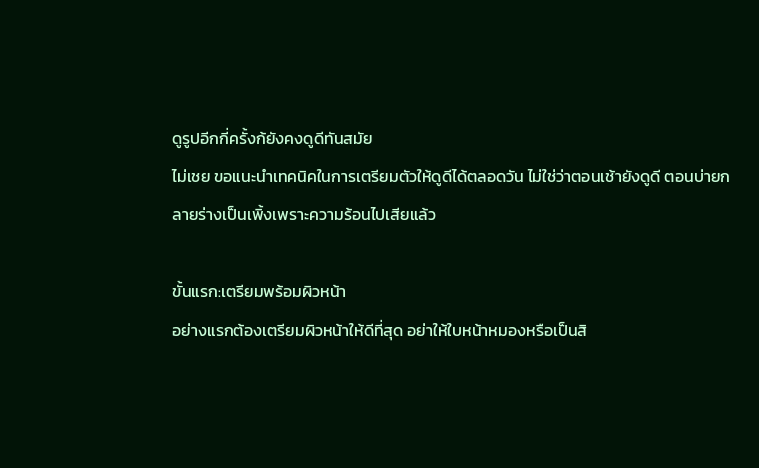ดูรูปอีกกี่ครั้งก้ยังคงดูดีทันสมัย
ไม่เชย ขอแนะนำเทคนิคในการเตรียมตัวให้ดูดีได้ตลอดวัน ไม่ใช่ว่าตอนเช้ายังดูดี ตอนบ่ายกลายร่างเป็นเพิ้งเพราะความร้อนไปเสียแล้ว

ขั้นแรก:เตรียมพร้อมผิวหน้า
อย่างแรกต้องเตรียมผิวหน้าให้ดีที่สุด อย่าให้ใบหน้าหมองหรือเป็นสิ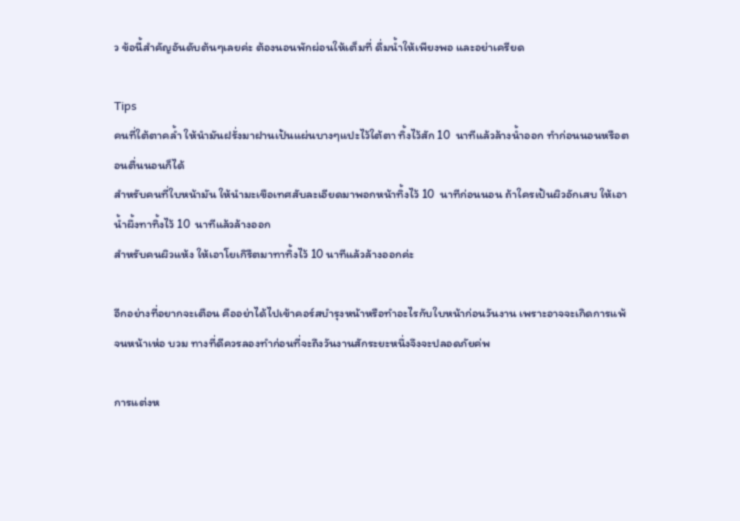ว ข้อนี้สำคัญอันดับต้นๆเลยค่ะ ต้องนอนพักผ่อนให้เต็มที่ ดื่มน้ำให้เพียงพอ และอย่าเครียด

Tips
คนที่ใต้ตาคล้ำ ให้นำมันฝรั่งมาฝานเป้นแผ่นบางๆแปะไว้ใต้ตา ทิ้งไว้สัก 10  นาทีแล้วล้างน้ำออก ทำก่อนนอนหรือตอนตื่นนอนก็ได้
สำหรับคนที่ใบหน้ามัน ให้นำมะเขือเทศสับละเอียดมาพอกหน้าทิ้งไว้ 10  นาทีก่อนนอน ถ้าใครเป้นผิวอักเสบ ให้เอาน้ำผึ้งทาทิ้งไว้ 10  นาทีแล้วล้างออก
สำหรับคนผิวแห้ง ให้เอาโยเกิรืตมาทาทิ้งไว้ 10 นาทีแล้วล้างออกค่ะ

อีกอย่างที่อยากจะเตือน คืออย่าได้ไปเข้าคอร์สบำรุงหน้าหรือทำอะไรกับใบหน้าก่อนวันงาน เพราะอาจจะเกิดการแพ้จนหน้าเห่อ บวม ทางที่ดีควรลองทำก่อนที่จะถึงวันงานสักระยะหนึ่งจึงจะปลอดภัยค่พ

การแต่งห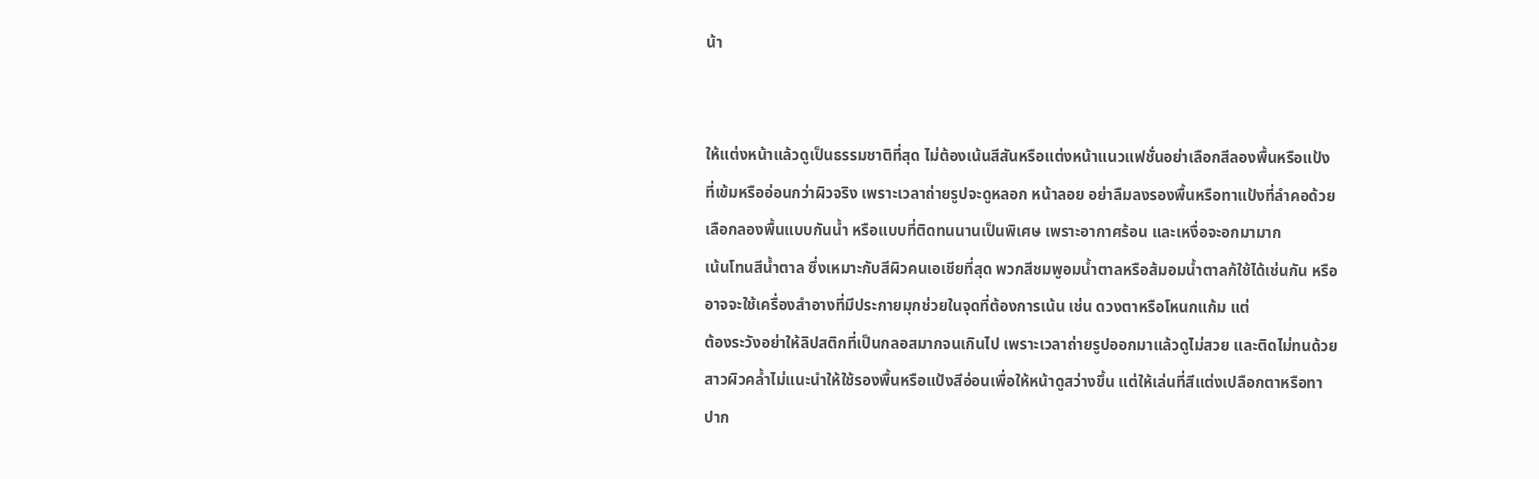น้า


ให้แต่งหน้าแล้วดูเป็นธรรมชาติที่สุด ไม่ต้องเน้นสีสันหรือแต่งหน้าแนวแฟชั่นอย่าเลือกสีลองพื้นหรือแป้งที่เข้มหรืออ่อนกว่าผิวจริง เพราะเวลาถ่ายรูปจะดูหลอก หน้าลอย อย่าลืมลงรองพื้นหรือทาแป้งที่ลำคอด้วย
เลือกลองพื้นแบบกันน้ำ หรือแบบที่ติดทนนานเป็นพิเศษ เพราะอากาศร้อน และเหงื่อจะอกมามาก
เน้นโทนสีน้ำตาล ซึ่งเหมาะกับสีผิวคนเอเชียที่สุด พวกสีชมพูอมน้ำตาลหรือส้มอมน้ำตาลก้ใช้ได้เช่นกัน หรืออาจจะใช้เครื่องสำอางที่มีประกายมุกช่วยในจุดที่ต้องการเน้น เช่น ดวงตาหรือโหนกแก้ม แต่
ต้องระวังอย่าให้ลิปสติกที่เป็นกลอสมากจนเกินไป เพราะเวลาถ่ายรูปออกมาแล้วดูไม่สวย และติดไม่ทนด้วย
สาวผิวคล้ำไม่แนะนำให้ใช้รองพื้นหรือแป้งสีอ่อนเพื่อให้หน้าดูสว่างขึ้น แต่ให้เล่นที่สีแต่งเปลือกตาหรือทาปาก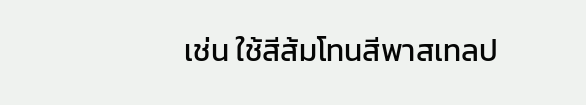เช่น ใช้สีส้มโทนสีพาสเทลป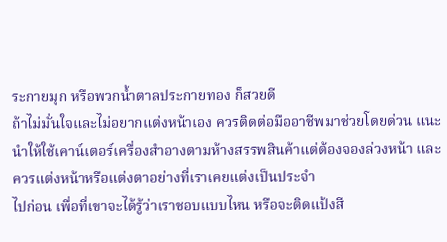ระกายมุก หรือพวกน้ำตาลประกายทอง ก็สวยดี
ถ้าไม่มั่นใจและไม่อยากแต่งหน้าเอง ควรติดต่อมืออาชีพมาช่วยโดยด่วน แนะนำให้ใช้เคาน์เตอร์เครื่องสำอางตามห้างสรรพสินค้าแต่ต้องจองล่วงหน้า และควรแต่งหน้าหรือแต่งตาอย่างที่เราเคยแต่งเป็นประจำ
ไปก่อน เพื่อที่เขาจะได้รู้ว่าเราชอบแบบไหน หรือจะติดแป้งสี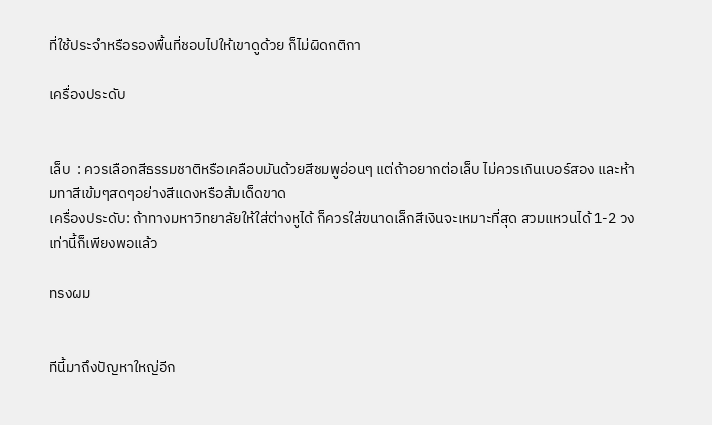ที่ใช้ประจำหรือรองพื้นที่ชอบไปให้เขาดูด้วย ก็ไม่ผิดกติกา

เครื่องประดับ


เล็บ  : ควรเลือกสีธรรมชาติหรือเคลือบมันด้วยสีชมพูอ่อนๆ แต่ถ้าอยากต่อเล็บ ไม่ควรเกินเบอร์สอง และห้ามทาสีเข้มๆสดๆอย่างสีแดงหรือส้มเด็ดขาด
เครื่องประดับ: ถ้าทางมหาวิทยาลัยให้ใส่ต่างหูได้ ก็ควรใส่ขนาดเล็กสีเงินจะเหมาะที่สุด สวมแหวนได้ 1-2 วง เท่านี้ก็เพียงพอแล้ว

ทรงผม


ทีนี้มาถึงปัญหาใหญ่อีก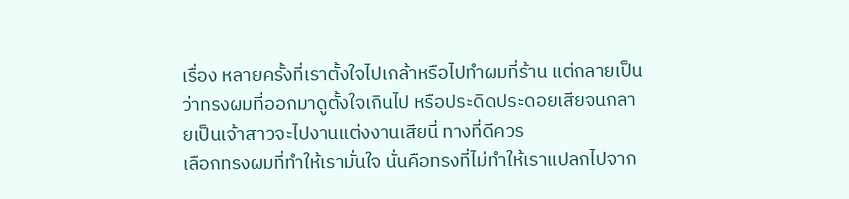เรื่อง หลายครั้งที่เราตั้งใจไปเกล้าหรือไปทำผมที่ร้าน แต่กลายเป็นว่าทรงผมที่ออกมาดูตั้งใจเกินไป หรือประดิดประดอยเสียจนกลายเป็นเจ้าสาวจะไปงานแต่งงานเสียนี่ ทางที่ดีควร
เลือกทรงผมที่ทำให้เรามั่นใจ นั่นคือทรงที่ไม่ทำให้เราแปลกไปจาก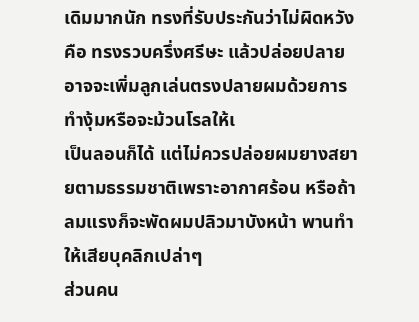เดิมมากนัก ทรงที่รับประกันว่าไม่ผิดหวังคือ ทรงรวบครึ่งศรีษะ แล้วปล่อยปลาย อาจจะเพิ่มลูกเล่นตรงปลายผมด้วยการทำงุ้มหรือจะม้วนโรลให้เ
เป็นลอนก็ได้ แต่ไม่ควรปล่อยผมยางสยายตามธรรมชาติเพราะอากาศร้อน หรือถ้าลมแรงก็จะพัดผมปลิวมาบังหน้า พานทำให้เสียบุคลิกเปล่าๆ
ส่วนคน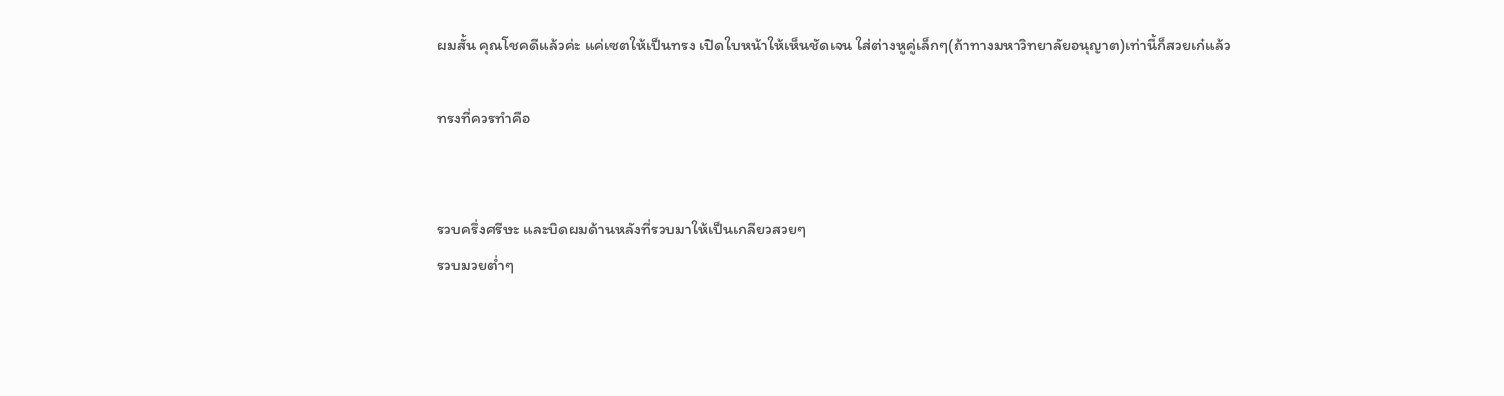ผมสั้น คุณโชคดีแล้วค่ะ แค่เซตให้เป็นทรง เปิดใบหน้าให้เห็นชัดเจน ใส่ต่างหูคู่เล็กๆ(ถ้าทางมหาวิทยาลัยอนุญาต)เท่านี้ก็สวยเก๋แล้ว

ทรงที่ควรทำคือ


รวบครึ่งศรีษะ และบิดผมด้านหลังที่รวบมาให้เป็นเกลียวสวยๆ
รวบมวยต่ำๆ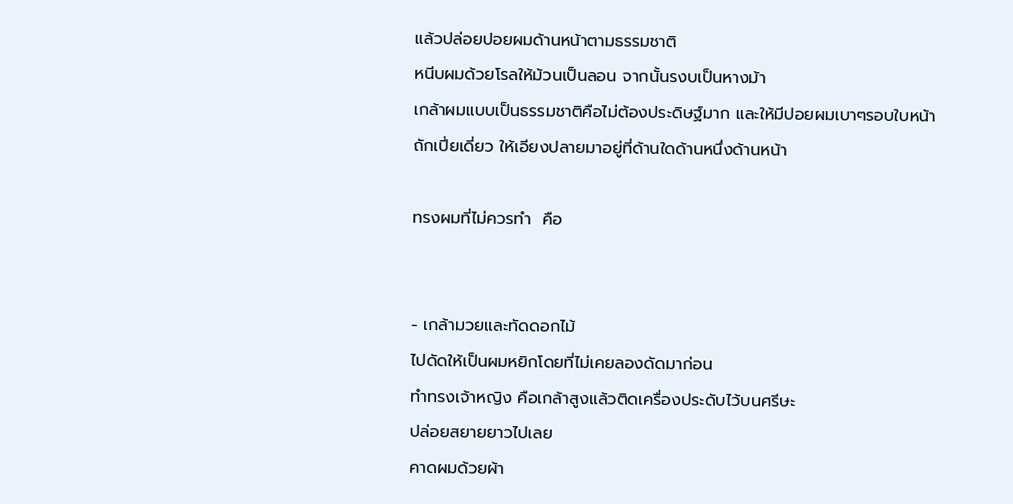แล้วปล่อยปอยผมด้านหน้าตามธรรมชาติ
หนีบผมด้วยโรลให้ม้วนเป็นลอน จากนั้นรงบเป็นหางม้า
เกล้าผมแบบเป็นธรรมชาติคือไม่ต้องประดิษฐ์มาก และให้มีปอยผมเบาๆรอบใบหน้า
ถักเปี่ยเดี่ยว ให้เอียงปลายมาอยู่ที่ด้านใดด้านหนึ่งด้านหน้า

ทรงผมที่ไม่ควรทำ  คือ


- เกล้ามวยและทัดดอกไม้
ไปดัดให้เป็นผมหยิกโดยที่ไม่เคยลองดัดมาก่อน
ทำทรงเจ้าหญิง คือเกล้าสูงแล้วติดเครื่องประดับไว้บนศรีษะ
ปล่อยสยายยาวไปเลย
คาดผมด้วยผ้า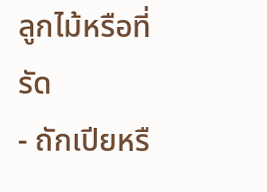ลูกไม้หรือที่รัด
- ถักเปียหรื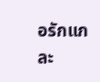อรักแกละ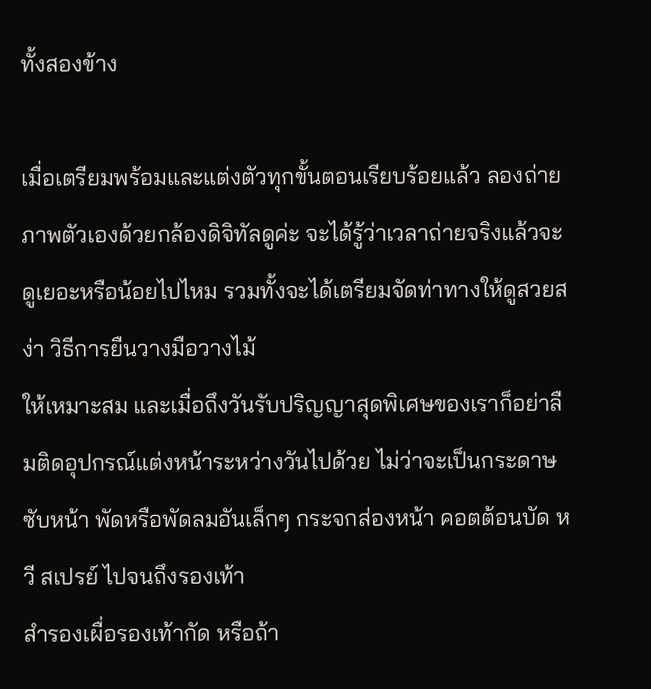ทั้งสองข้าง

เมื่อเตรียมพร้อมและแต่งตัวทุกขั้นตอนเรียบร้อยแล้ว ลองถ่ายภาพตัวเองด้วยกล้องดิจิทัลดูค่ะ จะได้รู้ว่าเวลาถ่ายจริงแล้วจะดูเยอะหรือน้อยไปไหม รวมทั้งจะได้เตรียมจัดท่าทางให้ดูสวยสง่า วิธีการยืนวางมือวางไม้
ให้เหมาะสม และเมื่อถึงวันรับปริญญาสุดพิเศษของเราก็อย่าลืมติดอุปกรณ์แต่งหน้าระหว่างวันไปด้วย ไม่ว่าจะเป็นกระดาษซับหน้า พัดหรือพัดลมอันเล็กๆ กระจกส่องหน้า คอตต้อนบัด หวี สเปรย์ ไปจนถึงรองเท้า
สำรองเผื่อรองเท้ากัด หรือถ้า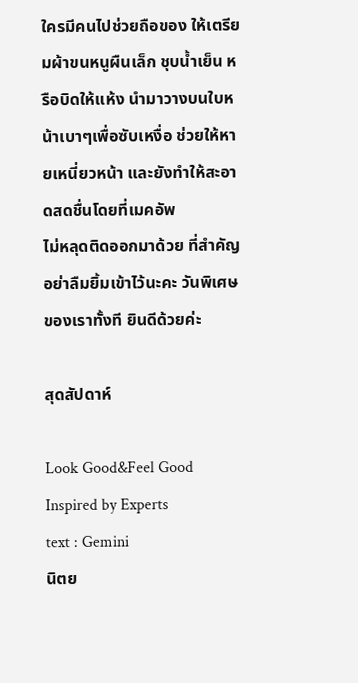ใครมีคนไปช่วยถือของ ให้เตรียมผ้าขนหนูผืนเล็ก ชุบน้ำเย็น หรือบิดให้แห้ง นำมาวางบนใบหน้าเบาๆเพื่อซับเหงื่อ ช่วยให้หายเหนี่ยวหน้า และยังทำให้สะอาดสดชื่นโดยที่เมคอัพ
ไม่หลุดติดออกมาด้วย ที่สำคัญ อย่าลืมยิ้มเข้าไว้นะคะ วันพิเศษของเราทั้งที ยินดีด้วยค่ะ

สุดสัปดาห์

Look Good&Feel Good
Inspired by Experts
text : Gemini
นิตย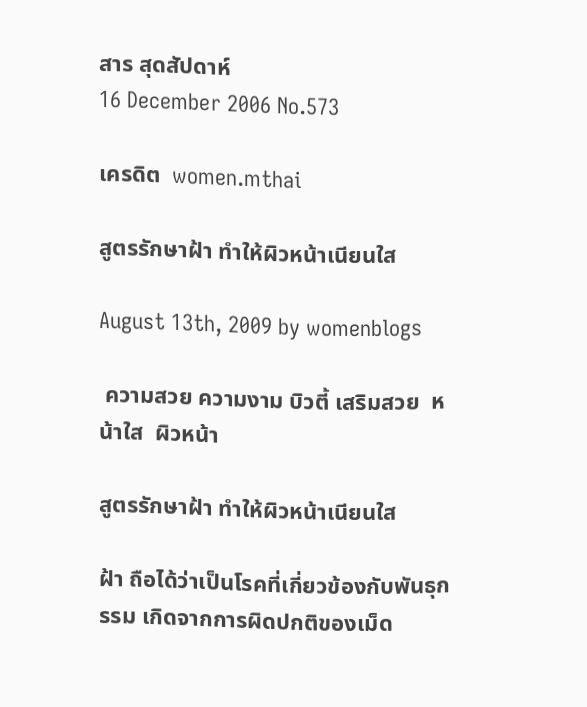สาร สุดสัปดาห์
16 December 2006 No.573

เครดิต  women.mthai

สูตรรักษาฝ้า ทำให้ผิวหน้าเนียนใส

August 13th, 2009 by womenblogs

 ความสวย ความงาม บิวตี้ เสริมสวย  หน้าใส  ผิวหน้า

สูตรรักษาฝ้า ทำให้ผิวหน้าเนียนใส

ฝ้า ถือได้ว่าเป็นโรคที่เกี่ยวข้องกับพันธุกรรม เกิดจากการผิดปกติของเม็ด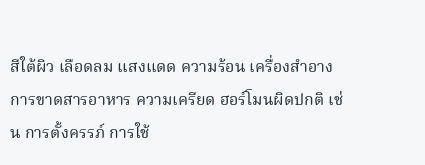สีใต้ผิว เลือดลม แสงแดด ความร้อน เครื่องสำอางการขาดสารอาหาร ความเครียด ฮอร์โมนผิดปกติ เช่น การตั้งครรภ์ การใช้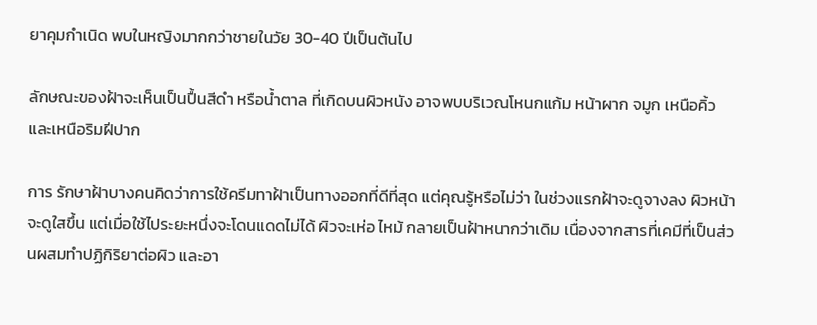ยาคุมกำเนิด พบในหญิงมากกว่าชายในวัย 30-40 ปีเป็นต้นไป

ลักษณะของฝ้าจะเห็นเป็นปื้นสีดำ หรือน้ำตาล ที่เกิดบนผิวหนัง อาจพบบริเวณโหนกแก้ม หน้าผาก จมูก เหนือคิ้ว และเหนือริมฝีปาก

การ รักษาฝ้าบางคนคิดว่าการใช้ครีมทาฝ้าเป็นทางออกที่ดีที่สุด แต่คุณรู้หรือไม่ว่า ในช่วงแรกฝ้าจะดูจางลง ผิวหน้าจะดูใสขึ้น แต่เมื่อใช้ไประยะหนึ่งจะโดนแดดไม่ได้ ผิวจะเห่อ ไหม้ กลายเป็นฝ้าหนากว่าเดิม เนื่องจากสารที่เคมีที่เป็นส่วนผสมทำปฏิกิริยาต่อผิว และอา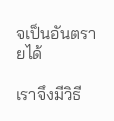จเป็นอันตรายได้

เราจึงมีวิธี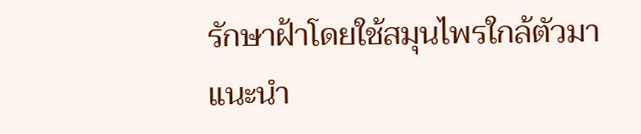รักษาฝ้าโดยใช้สมุนไพรใกล้ตัวมาแนะนำ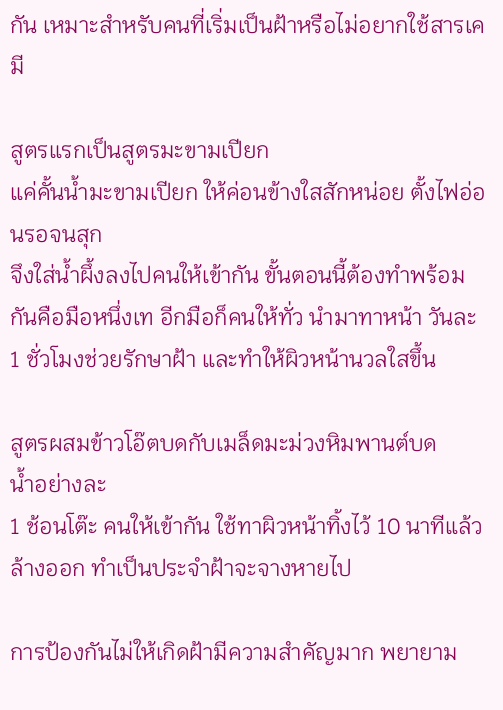กัน เหมาะสำหรับคนที่เริ่มเป็นฝ้าหรือไม่อยากใช้สารเคมี

สูตรแรกเป็นสูตรมะขามเปียก
แค่คั้นน้ำมะขามเปียก ให้ค่อนข้างใสสักหน่อย ตั้งไฟอ่อนรอจนสุก
จึงใส่น้ำผึ้งลงไปคนให้เข้ากัน ขั้นตอนนี้ต้องทำพร้อมกันคือมือหนึ่งเท อีกมือก็คนให้ทั่ว นำมาทาหน้า วันละ 1 ชั่วโมงช่วยรักษาฝ้า และทำให้ผิวหน้านวลใสขึ้น

สูตรผสมข้าวโอ๊ตบดกับเมล็ดมะม่วงหิมพานต์บด
น้ำอย่างละ
1 ช้อนโต๊ะ คนให้เข้ากัน ใช้ทาผิวหน้าทิ้งไว้ 10 นาทีแล้วล้างออก ทำเป็นประจำฝ้าจะจางหายไป

การป้องกันไม่ให้เกิดฝ้ามีความสำคัญมาก พยายาม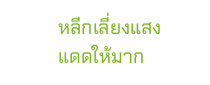หลีกเลี่ยงแสงแดดให้มาก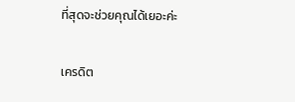ที่สุดจะช่วยคุณได้เยอะค่ะ

เครดิต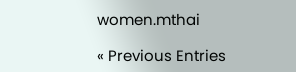women.mthai

« Previous Entries